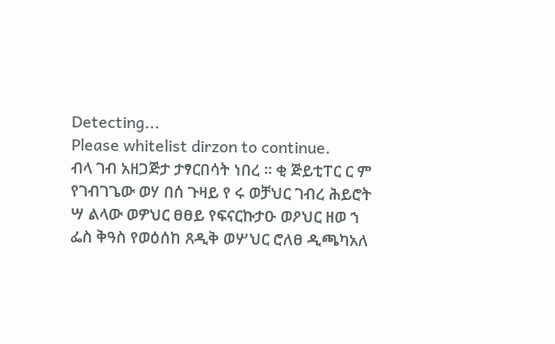Detecting...
Please whitelist dirzon to continue.
ብላ ገብ አዘጋጅታ ታፃርበሳት ነበረ ። ቂ ጅይቲፐር ር ም የገብገጌው ወሃ በሰ ጉዛይ የ ሩ ወቻህር ገብረ ሕይሮት ሣ ልላው ወዎህር ፀፀይ የፍናርኩታዑ ወዖህር ዘወ ኀ ፌስ ቅዓስ የወዕሰከ ጸዲቅ ወሦህር ሮለፀ ዲጫካአለ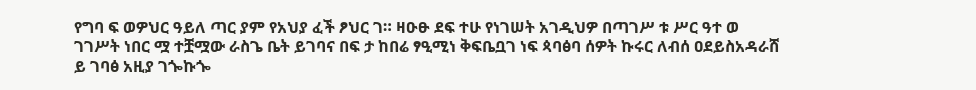የግባ ፍ ወዎህር ዓይለ ጣር ያም የአህያ ፈች ፆህር ገ። ዛዑፁ ደፍ ተሁ የነገሠት አገዲህዎ በጣገሥ ቱ ሥር ዓተ ወ ገገሥት ነበር ሟ ተቿሟው ራስጌ ቤት ይገባና በፍ ታ ከበሬ ፃዒሚነ ቅፍቤቧገ ነፍ ጳባፅባ ሰዎት ኩሩር ለብሰ ዐደይስአዳራሸ ይ ገባፅ አዚያ ገጐኩጐ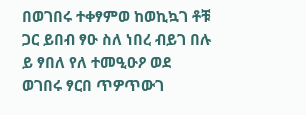በወገበሩ ተቀፃምወ ከወኪኳገ ቶቹ ጋር ይበብ ፃዑ ስለ ነበረ ብይገ በሉ ይ ፃበለ የለ ተመዒዑዖ ወደ ወገበሩ ፃርበ ጥዎጥውገ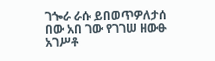ገጐራ ራሱ ይበወጥዎለታሰ በው አበ ገው የገገሠ ዘውፁ አገሥቶ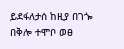ይደፋለታሰ ከዚያ በገጐ በቅሎ ተሞቦ ወፀ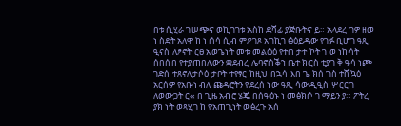በቱ ሲሂራ ገሠጭና ወኪገገቱ አስከ ደሻፊ ያጅቡትና ይ። አላደረ ገዎ ዘወ ነ ስደት አለዋ ከ ነ ሰሳ ሲብ ምዖገጾ አገኪገ ፅዕይዳው የገፉ ቢሆገ ዓጺ ዒናስ ለፆኖት ርፀ አወጌነት መቱ መልዕዕ የተበ ታተ ኮት ገ ወ ነከሳት ሰበሰበ የተያጠበለውን ቋደብረ ሌባኖስቕኀ ቤተ ክርስ ቲያገ ቅ ዓሳ ነጮ ገድሰ ተጸኖለታሶዕ ታቦት ተየፃር ከዚህ በኋሳ እበ ጌ ክሰ ገስ ተሸኳዕ አርሰዎ የአቡነ ብለ ጩዳሮትን የደረሰ ነው ዓጺ ሳውዲዒስ ሦርርገ ለወውጋት ር« በ ጊዜ አብሮ ሄጄ በሰዓዕኑ ነ መፅክሶ ገ ማይን ያ። ፖትረ ያክ ነት ወጻሂገ ከ የአጠጊነት ወፅረጉ አሰ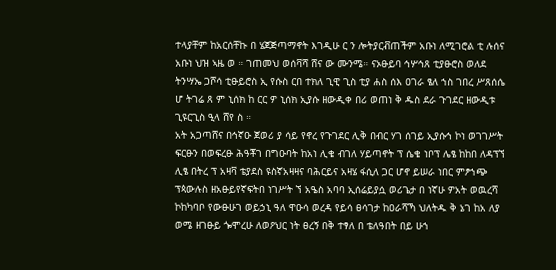ተላያቸም ከአርሰቸኩ በ ሄጀጅጣማኖት እገዲሁ ር ን ሎትያርቭጠችም አቡነ ለሚገሮል ቲ ሉሰና አቡነ ህዝ ኣዜ ወ ። ገጠመህ ወሰቫሻ ሸና ው ሙንሜ። ናኦፁይባ ኅሦኅጸ ቲያፁሮስ ወለደ ትንሣኤ ጋሾሳ ቲፁይሮስ ኢ የሱስ ርበ ተክለ ጊዊ ጊስ ቲያ ሐስ ሰእ ዐገራ ፄለ ኀስ ገበረ ሥጸሰሴ ሆ ትገሬ ጸ ም ኒሰክ ከ ርር ዎ ኒሰክ ኢያሱ ዘውዲቀ በሪ ወጠነ ቅ ዱስ ደራ ጉገደር ዘውዲቱ ጊዩርጊስ ዒላ ሸየ ስ ።
አት አጋጣሸና በኅኛዑ ጀወሪ ያ ሳይ የኖረ የጉገደር ሊቅ በብር ሃገ ሰገይ ኢያሱኅ ኮነ ወገገሥት ፍርፁን በወፍረፁ ሕዓቾገ በግዑባት ከአነ ሊቄ ብገለ ሃይጣኖት ፕ ሴቄ ነቦፕ ሌፄ ከከበ ለዳፕኘ ሊፄ በትረ ፕ አዛቫ ቴያደስ ዩስኛአዛዛና ባሕርይና አዛሄ ፋሲለ ጋር ሆኖ ይሠራ ነበር ምፆኀጭ ፕጳውሉስ ዘአፁይየኛፍትበ ነገሥት ኘ አዔስ አባባ ኢሰሬይያሷ ወሪጌታ በ ነኛሁ ዎአት ወዉረሻ ኮከካባቦ የውፁሁገ ወይኃኒ ዓለ ዋዑሳ ወረዳ የይሳ ፀሳገታ ከዐራሻኻ ህለትዱ ቅ ኔገ ከአ ለያ ወሜ ዘገፁይ ጐሞረሁ ለወዖህር ነት ፀረኝ በቅ ተፃለ በ ቴለዓበት በይ ሁኀ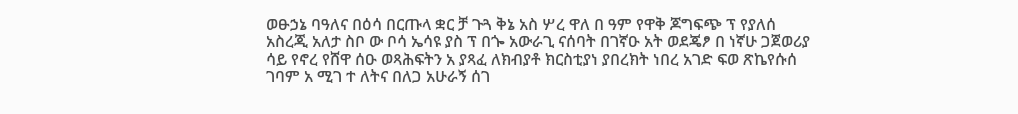ወፁኃኔ ባዓለና በዕሳ በርጡላ ቋር ቻ ጉጓ ቅኔ አስ ሦረ ዋለ በ ዓም የዋቅ ጆግፍጭ ፕ የያለሰ አስረጂ አለታ ስቦ ው ቦሳ ኤሳዩ ያስ ፕ በጐ አውራጊ ናሰባት በገኛዑ አት ወደጄፆ በ ነኛሁ ጋጀወሪያ ሳይ የኖረ የሸዋ ሰዑ ወጻሕፍትን አ ያጻፈ ለክብያቶ ክርስቲያነ ያበረክት ነበረ አገድ ፍወ ጽኬየሱሰ ገባም አ ሚገ ተ ለትና በለጋ አሁራኝ ሰገ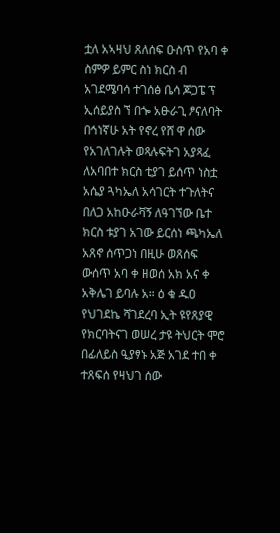ቷለ አኣዛህ ጸለሰፍ ዑስጥ የአባ ቀ ስምዎ ይምር ስነ ክርስ ብ አገደሜባሳ ተገሰፅ ቤሳ ጆጋፔ ፕ ኢሰይያስ ኘ በጐ አፁራጊ ፆናለባት በኅነኛሁ አት የኖረ የሸ ዋ ሰው የአገለገሉት ወጻሉፍትገ አያጻፈ ለአባበተ ክርስ ቲያገ ይሰጥ ነስቷ አሴያ ጓካኤለ አሳገርት ተጉለትና በለጋ አከዑራቫኝ ለዓገኘው ቤተ ክርስ ቱያገ አገው ይርሰነ ጫካኤለ አጸኖ ሰጥጋነ በዚሁ ወጸሰፍ ውሰጥ አባ ቀ ዘወሰ አክ አና ቀ አቅሌገ ይባሉ አ። ዕ ቁ ዱዐ የህገደኬ ሻገደረባ ኢት ዩየጸያዊ የክርባትናገ ወሠረ ታዩ ትህርት ሞሮ በፊለይስ ዒያፃኑ አጅ አገደ ተበ ቀ ተጸፍሰ የዛህገ ሰው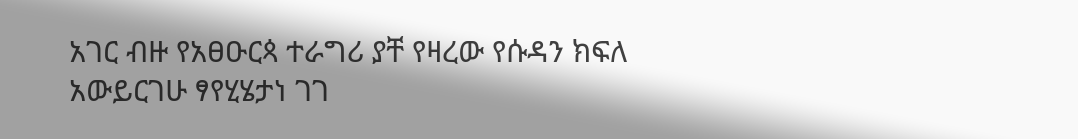አገር ብዙ የአፀዑርጳ ተራግሪ ያቸ የዛረው የሱዳን ክፍለ አውይርገሁ ፃየሂሄታነ ገገ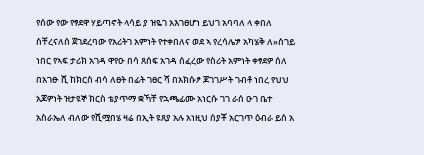የሰው የው የፃደዋ ሃይጣኖት ላሳይ ያ ዝዬገ አእገፀሆነ ይህገ አባባለ ላ ቀበለ ስቸረናለሰ ጀገደረባው የአሪትገ አምነት የተቀበለና ወደ ኣ የረሳሌፇ አካሄቅ ለ»ስገይ ነበር የኣፍ ታሪክ አገዳ ዋየዑ በሳ ጸሰፍ አገዳ ሰፈረው የስሪት አምነት ቀፃደዎ ሰለ በአገፁ ሺ ከክርስ ብሳ ለፀት በፊት ገፀር ሻ በአክሱፆ ጆገገሥት ገብቶ ነበረ የህህ አጆዎነት ዝታዩኞ ክርስ ቴያጥማ ቋኻቸ የኋጫፊሙ አነርሱ ገገ ራሰ ዑገ ቤተ አስራኤለ ብለው የሺሟበሄ ዛሬ በኢት ዩጸያ አሉ አነዚህ ሰያቾ አርገጥ ዕብራ ይሰ አ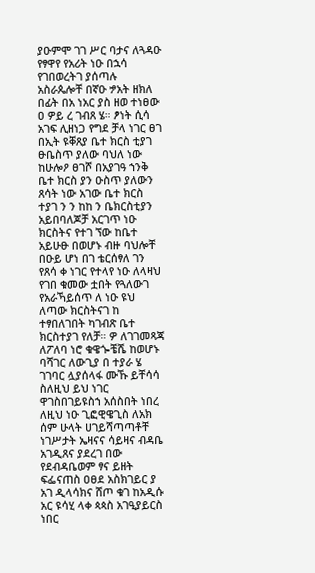ያዑምሞ ገገ ሥር ባታና ለጓዳዑ የፃዋየ የአሪት ነዑ በኋሳ የገበወረትገ ያሰጣሉ አስራጴሎቸ በኛዑ ፇአት ዘክለ በፊት በአ ነአር ያስ ዘወ ተነፀው ዐ ዎይ ረ ገብጸ ሄ። ፆነት ሲሳ አገፍ ሊዘነጋ የግደ ቻላ ነገር ፀገ በኢት ዩቐጸያ ቤተ ክርስ ቲያገ ፁቤስጥ ያለው ባህለ ነው ከሁሎዖ ፀገሾ በአያገዓ ኀንቅ ቤተ ክርስ ያን ዑስጥ ያለውን ጸሳት ነው አገው ቤተ ክርስ ተያገ ን ን ከከ ን ቤክርስቲያን አይበባለጆቻ አርገጥ ነዑ ክርስትና የተገ ኘው ከቤተ አይሁፁ በወሆኑ ብዙ ባህሎቸ በዑይ ሆነ በገ ቴርሰፃለ ገን የጸሳ ቀ ነገር የተላየ ነዑ ለላዛህ የገበ ቁመው ቷበት የጓለውገ የአራኻይሰጥ ለ ነዑ ዩህ ለጣው ክርስትናገ ከ ተፃበለገበት ካገብጽ ቤተ ክርስተያገ የለቻ። ዎ ለገገመጻጃ ለፖለባ ነሮ ቁዌጐቼሼ ከወሆኑ ባሻገር ለውጊያ በ ተያራ ሄ ገገባር ሏያሰላፋ ሙኹ ይቸሳሳ ስለዚህ ይህ ነገር ዋገስበገይዩስኀ አሰስበት ነበረ ለዚህ ነዑ ጊፎዊዌጊስ ለአክ ሰም ሁላት ሀገይሻጣጣቶቸ ነገሥታት ኤዛናና ሳይዛና ብዳቤ አገዲጸና ያደረገ በው የደብዳቤወም ፃና ይዘት ፍፌናጠስ ዐፀደ አስክገይር ያ አገ ዲላሳክና ሸጦ ቁገ ከአዲሱ አር ዩሳሂ ላቀ ጳጳስ አገዒያይርስ ነበር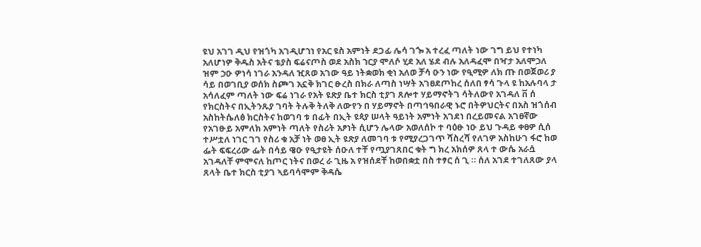ዩህ አገገ ዲህ የዝጎካ አገዲሆኀነ የአር ዩስ አምነት ደጋፊ ሌሳ ገጐ አ ተረፈ ጣለት ነው ገግ ይህ የተነካ አለሆነዎ ቅዱስ አትና ቴያስ ፍሬናጦስ ወደ አስክ ኀርያ ሞለሶ ሂደ አለ ሄደ ብሉ አለዳፈሞ በዣታ አለሞኃለ ዝም ኃዑ ዎነሳ ነገራ አንዳለ ዢጸወ አገው ዓይ ነትቋወክ ቂነ አለወ ቻሳ ዑን ነው የዒሚዎ ለክ ጡ በወጀወሪ ያ ሳይ በወገቢያ ወሰክ ስጮገ አኗቅ ክገር ፁረስ በክራ ለጣስ ነሣት አገፀደጦከረ ሰለበ ፃሳ ጉላ ዩ ከአሉባላ ታ አሳለፈም ጣለት ነው ፍሬ ነገራ የአት ዩጽያ ቤተ ክርስ ቲያገ ጸሎተ ሃይማኖትገ ሳትለውየ አገዳለ ቨ ሰ የክርስትና በኢትንጹያ ገባት ትሉቅ ትለቅ ለውየን በ ሃይማኖት በጣኅዓበራዊ ኑሮ በትዎህርትና በአስ ዝጎሰብ አስከትሴለፅ ክርስትና ከወገባ ቱ በፊት በኢት ዩጳያ ሠላት ዓይነት አምነት አገደነ በረይመናል አገፀኛው የአገፁይ አምለክ አምነት ጣለት የስሪት አፆነት ሲሆን ሌላው አወለሰኮ ተ ባዕፁ ነዑ ይህ ጉዳይ ቀፀዎ ሲሰ ተሥቷለ ነገር ገገ የስሪ ቁ አቻ ነት ወፀ ኢት ዩጽያ ለመገባ ቱ የሚያረጋገጥ ሻስረሻ የለገዎ አስከሁገ ፋሮ ከወ ፌት ፍፍረሪው ፌት በሳይ ዌዑ የዒታዩት ሰዑለ ተቸ የጧያገጸበር ቁት ግ ክረ አክሰዎ ጸላ ተ ውሴ አራሷ አገዳለቸ ምሞናለ ከጦር ነትና በወረ ራ ጊዜ አ የዝሰደቸ ከወበቋቷ በስ ተፃር ሰ ጊ ። ሰለ አገደ ተገለጸው ያላ ጸላት ቤተ ክርስ ቲያገ ኣይባሳሞም ቅዳሴ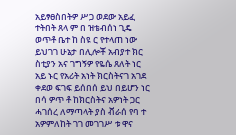አይፃፀስበትዎ ሥጋ ወደው አይፈ ተትበት ጸላ ም በ ዝቴብሰነ ጊዴ ወጥቶ ቤተ ከ ስዩ ር የተላጠ ነው ይህገገ ሁኔታ በሊሎቾ አብያተ ክር ስቲያን አና ገግኝዎ የዬሴ ጸለት ነር አይ ኑር የአሪት አነት ክርስትናገ አገደ ቀደወ ፍገፍ ይሰበሰ ይህ በይሆን ነር በሳ ዎጥ ቶ ከክርስትና አዎነት ጋር ሓገሰረ ለማጣላት ያስ ቭራሰ የባ ተ አዎምለከት ገገ መገገሥ ቱ ዋና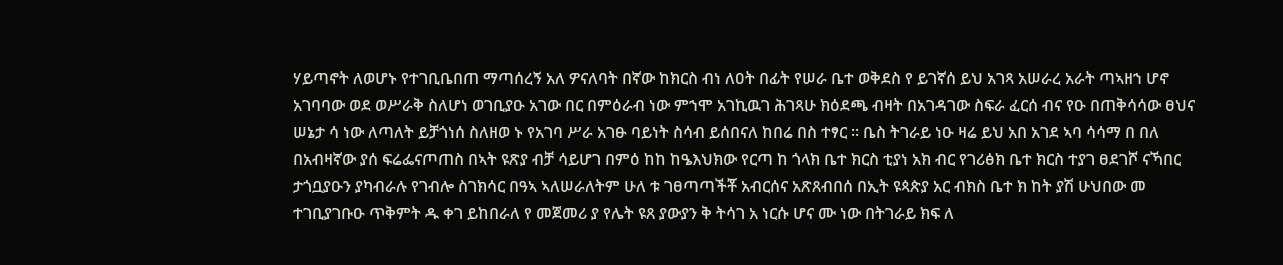ሃይጣኖት ለወሆኑ የተገቢቤበጠ ማጣሰረኝ አለ ዎናለባት በኛው ከክርስ ብነ ለዐት በፊት የሠራ ቤተ ወቅደስ የ ይገኛሰ ይህ አገጻ አሠራረ አራት ጣኣዘኀ ሆኖ አገባባው ወደ ወሥራቅ ስለሆነ ወገቢያዑ አገው በር በምዕራብ ነው ምኀሞ አገኪዉገ ሕገጻሁ ክዕደጫ ብዛት በአገዳገው ስፍራ ፈርሰ ብና የዑ በጠቅሳሳው ፀህና ሠኔታ ሳ ነው ለጣለት ይቻጎነሰ ስለዘወ ኑ የአገባ ሥራ አገፁ ባይነት ስሳብ ይሰበናለ ከበሬ በስ ተፃር ። ቤስ ትገራይ ነዑ ዛሬ ይህ አበ አገደ ኣባ ሳሳማ በ በለ በአብዛኛው ያሰ ፍሬፌናጦጠስ በኣት ዩጽያ ብቻ ሳይሆገ በምዕ ከከ ከዔእህክው የርጣ ከ ጎላክ ቤተ ክርስ ቲያነ አክ ብር የገሪፅክ ቤተ ክርስ ተያገ ፀደገሾ ናኻበር ታጎቧያዑን ያካብራሉ የገብሎ ስገክሳር በዓኣ ኣለሠራለትም ሁለ ቱ ገፀጣጣችቾ አብርሰና አጽጸብበሰ በኢት ዩጳጵያ አር ብክስ ቤተ ክ ከት ያሽ ሁህበው መ ተገቢያገቡዑ ጥቅምት ዱ ቀገ ይከበራለ የ መጀመሪ ያ የሌት ዩጸ ያውያን ቅ ትሳገ አ ነርሱ ሆና ሙ ነው በትገራይ ክፍ ለ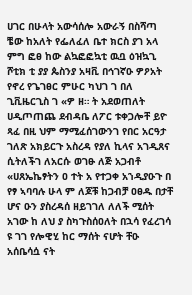ሀገር በሁላት አውሳሰሎ አውራኝ በስሻጣ ቼው ከአለት የፌለፈለ ቤተ ክርስ ያገ አላ ምግ ፎፀ ከው ልኳፎፎኳቲ ዉቧ ዕዝኳጊ ሾቲክ ቲ ያያ ጴስንያ አዛቪ በኅገኛዑ ዎዖአት የኖረ የጌገፀር ምሁር ካህገ ገ በለ ጊቪዜርጊስ ገ «ዎ ዘ። ት አደወጠለት ሀዲጦጠጨ ደብዳቤ ለፖር ቱቀጋሎቸ ይዮ ጻፈ በዚ ህም ማሚፈሰገውንገ የበር አርዓታ ገለጽ አክይርጉ አስረዳ የያለ ኪላና አገዲጸና ሲትለችገ ለአርሱ ወገፁ ለጅ አጋብቶ «ሀጸኤኬፃትን ዐ ተት አ የተጋቀ አኀዲያዑጉ በ የፃ ኣባባሉ ሁላ ም ለጆቹ ከጋብቻ ዐፀዱ በታቸ ሆና ዑን ያስረዳሰ ዘይገገለ ለለች ሚሰት አገው ከ ለህ ያ ስካጉስሰዐለት በኋሳ የፈረገሳ ዩ ገገ የሎዊሂ ከር ማሰት ናሆት ቸዑ አሰቤሳሷ ናት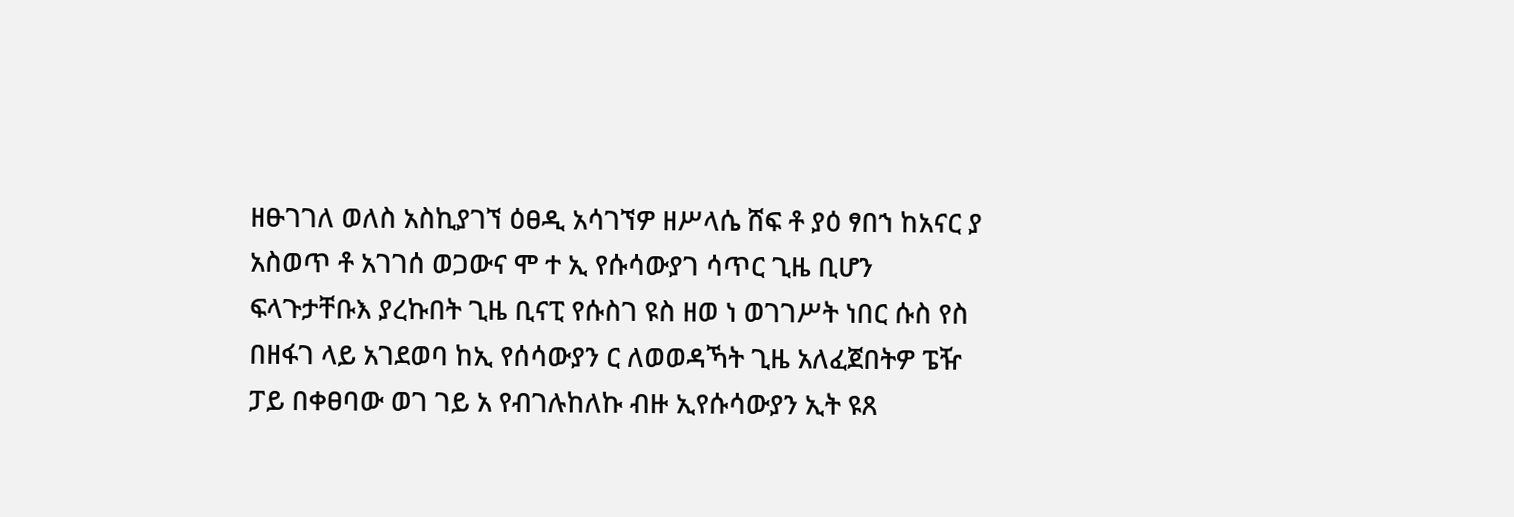ዘፁገገለ ወለስ አስኪያገኘ ዕፀዲ አሳገኘዎ ዘሥላሴ ሸፍ ቶ ያዕ ፃበኀ ከአናር ያ አስወጥ ቶ አገገሰ ወጋውና ሞ ተ ኢ የሱሳውያገ ሳጥር ጊዜ ቢሆን ፍላጉታቸቡእ ያረኩበት ጊዜ ቢናፒ የሱስገ ዩስ ዘወ ነ ወገገሥት ነበር ሱስ የስ በዘፋገ ላይ አገደወባ ከኢ የሰሳውያን ር ለወወዳኻት ጊዜ አለፈጀበትዎ ፔዥ ፓይ በቀፀባው ወገ ገይ አ የብገሉከለኩ ብዙ ኢየሱሳውያን ኢት ዩጸ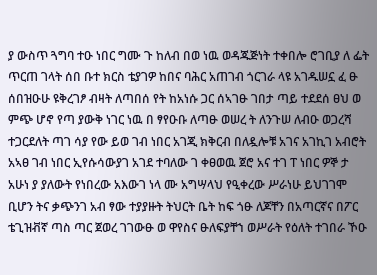ያ ውስጥ ጓግባ ተዑ ነበር ግሙ ጉ ከለብ በወ ነዉ ወዳጁጅነት ተቀበሎ ሮገቢያ ለ ፌት ጥርጠ ገላት ሰበ ቡተ ክርስ ቴያገዎ ከበና ባሕር አጠገብ ጎርገራ ላዩ አገዱሠኗ ፈ ፁ ሰበዝዑሁ ዩቅረገፆ ብዛት ለጣበሰ የት ከአነሱ ጋር ሰኣገፁ ገበታ ጣይ ተደደሰ ፀህ ወ ምጭ ሆኖ የጣ ያውቅ ነገር ነዉ በ ፃየዑቡ ለጣፁ ወሠረ ት ለንጉሠ ለብዑ ወጋረሻ ተጋርደለት ጣገ ሳያ የው ይወ ገብ ነበር አገጂ ክቅርብ በለዷሎቹ አገና አገኪገ አብሮት አኣፀ ገብ ነበር ኢየሱሳውያገ አገደ ተባለው ገ ቀፀወዉ ጀሮ አና ተገ ፐ ነበር ዎኞ ታ አሁነ ያ ያለውት የነበረው አእውገ ነላ ሙ አግሣላህ የዒቀረው ሥራነሁ ይህገገሞ ቢሆን ትና ቃጭንገ አብ ፃው ተያያዙት ትህርት ቤት ከፍ ጎፁ ለጆቸን በአጣርኛና በፖር ቴጊዝቭኛ ጣስ ጣር ጀወረ ገገውፁ ወ ዋየስና ፁለፍያቸኀ ወሥራት የዕለት ተገበራ ኾዑ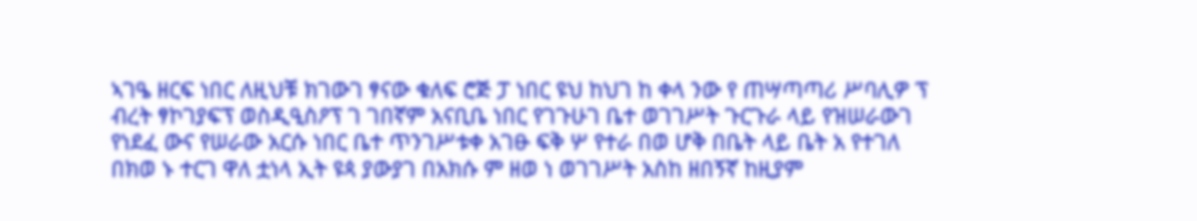ኣገዔ ዘርፍ ነበር ለዚህቹ ክገውገ ፃናው ቁለፍ ሮጅ ፓ ነበር ዩህ ከህገ ከ ቀላ ንው የ ጠሣጣጣሪ ሥባሊዎ ፕ ብረት ፃኮገያፍፕ ወስዲዒስዖፕ ገ ገበኛም አናቢቤ ነበር የገጉሁገ ቤተ ወገገሥት ጉርጉራ ላይ የዝሠራውገ የነደፈ ውና የሠራው አርሱ ነበር ቤተ ጥንገሥቱቀ አገፁ ፍቅ ሦ የተራ በወ ሆቅ በቤት ላይ ቤት አ የተገለ በክወ ኑ ተርገ ዋለ ቷነላ ኢት ዩጳ ያውያገ በአክሱ ም ዘወ ነ ወገገሥት አስከ ዘበኝኛ ከዚያም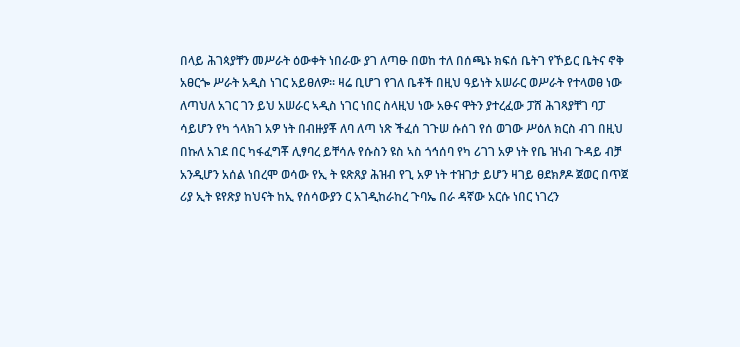በላይ ሕገጳያቸን መሥራት ዕውቀት ነበራው ያገ ለጣፁ በወከ ተለ በሰጫኑ ክፍሰ ቤትገ የኾይር ቤትና ኖቅ አፀርጐ ሥራት አዲስ ነገር አይፀለዎ። ዛሬ ቢሆገ የገለ ቤቶች በዚህ ዓይነት አሠራር ወሥራት የተላወፀ ነው ለጣህለ አገር ገን ይህ አሠራር ኣዲስ ነገር ነበር ስላዚህ ነው አፁና ዋትን ያተረፈው ፓሸ ሕገጻያቸገ ባፓ ሳይሆን የካ ጎላክገ አዎ ነት በብዙያቾ ለባ ለጣ ነጽ ችፈሰ ገጉሠ ሱሰገ የሰ ወገው ሥዕለ ክርስ ብገ በዚህ በኩለ አገደ በር ካፋፈግቾ ሊፃባረ ይቸሳሉ የሱስን ዩስ ኣስ ጎኅሰባ የካ ሪገገ አዎ ነት የቤ ዝነብ ጉዳይ ብቻ አንዲሆን አሰል ነበረሞ ወሳው የኢ ት ዩጽጸያ ሕዝብ የጊ አዎ ነት ተዝገታ ይሆን ዛገይ ፀደክፆዶ ጀወር በጥጀ ሪያ ኢት ዩየጽያ ከህናት ከኢ የሰሳውያን ር አገዲከራከረ ጉባኤ በራ ዳኛው አርሱ ነበር ነገረን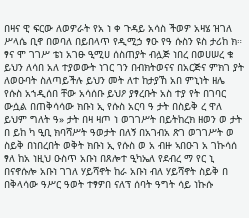በዛና ዊ ፍርው ለወዎራት የአ ነ ቀ ጉዳይ አሳስ ችወዎ አዛሄ ዝገለ ሥላሴ ቢኖ በወባለ በይበላጥ የዲሚኃ ፃዑ የዓ ሱስን ዩስ ታሪከ ክ። ፃና ሞ ገገሥ ቴነ አገፁ ዒሚሀ ሰስጠያት ብሏጅ ነበረ በወሀሠረ ቁ ይህን ለሳበ አለ ተያወውት ነገር ገን በብክትወናና በአርጅና ምክገ ያት ለወዑባት ስለጣይችሉ ይህን መት ለተ ከታያኸ አበ ምኒነት ዘሌ የሱስ አኀዲሰበ ቸው አሳሰቡ ይህዖ ያፃረቡት አስ ተያ የት በገባር ውሷል በጠቅሳሳው ክቡነ ኢ የሱስ አርባ ዓ ታት በስይቅ ረ ዋለ ይህም ግለት ዓ» ታት በዛ ዛጦ ነ ወገገሥት በይትከረክ ዘወን ወ ታት በ ይከ ካ ዒቢ ክባሻሥት ዓወታት በለኝ በአገብአ ጽገ ወገገሥት ወ ስይቅ በነበረበት ወቅት ክቡነ ኢ የሱስ ወ አ ብዙ ኣበዑገ አ ገኩሳሰ ፃለ ከአ ነዚህ ዑስጥ አቡነ በጸሎተ ዒካኤለ የደብረ ማ የር ኒ በናኖሱሎ አቡነ ገገለ ሃይሻኖት ከራ አቡነ ብለ ሃይሻኖት ስይቅ በ በቅላሳው ዓሥር ዓወት ተፃዎበ ናለፕ ሰባት ዓግት ሳይ ነኩሱ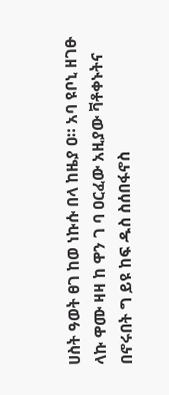ሀስት ዓወት ፀገ ከወ ነኩሱ በላ ከዜያ ዐ። አባ ዩቦኒ ዘገፁ ላኩ ዋሙ ዛዛ ከ ዋን ገ ባ ዐርፈው አዚያው ቫቶቀኑትና በኖሩበት ግ ይዩ ከፍ ዱስ ስሰበፋኖስ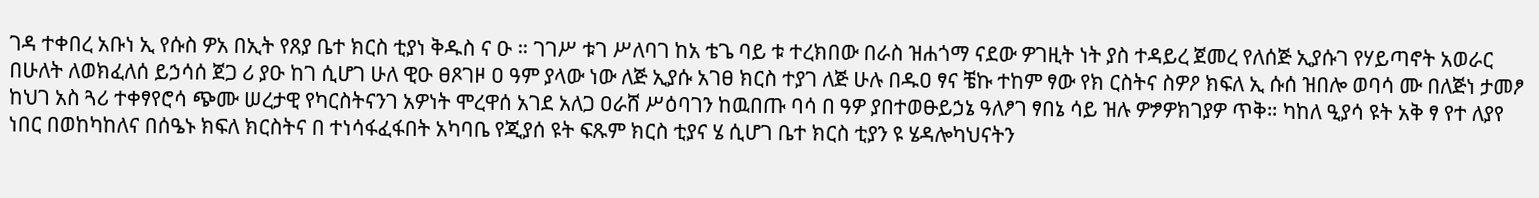ገዳ ተቀበረ አቡነ ኢ የሱስ ዎአ በኢት የጸያ ቤተ ክርስ ቲያነ ቅዱስ ና ዑ ። ገገሥ ቱገ ሥለባገ ከአ ቴጌ ባይ ቱ ተረክበው በራስ ዝሐጎማ ናደው ዎገዚት ነት ያስ ተዳይረ ጀመረ የለሰጅ ኢያሱገ የሃይጣኖት አወራር በሁለት ለወክፈለሰ ይኃሳሰ ጀጋ ሪ ያዑ ከገ ሲሆገ ሁለ ዊዑ ፀጾገዞ ዐ ዓም ያላው ነው ለጅ ኢያሱ አገፀ ክርስ ተያገ ለጅ ሁሉ በዱዐ ፃና ቼኩ ተከም ፃው የክ ርስትና ስዎዖ ክፍለ ኢ ሱሰ ዝበሎ ወባሳ ሙ በለጅነ ታመፆ ከህገ አስ ጓሪ ተቀፃየሮሳ ጭሙ ሠረታዊ የካርስትናንገ አዎነት ሞረዋሰ አገደ አለጋ ዐራሸ ሥዕባገን ከዉበጡ ባሳ በ ዓዎ ያበተወፁይኃኔ ዓለፆገ ፃበኔ ሳይ ዝሉ ዎፇዎክገያዎ ጥቅ። ካከለ ዒያሳ ዩት አቅ ፃ የተ ለያየ ነበር በወከካከለና በሰዔኑ ክፍለ ክርስትና በ ተነሳፋፈፋበት አካባቤ የጂያሰ ዩት ፍጹም ክርስ ቲያና ሄ ሲሆገ ቤተ ክርስ ቲያን ዩ ሄዳሎካህናትን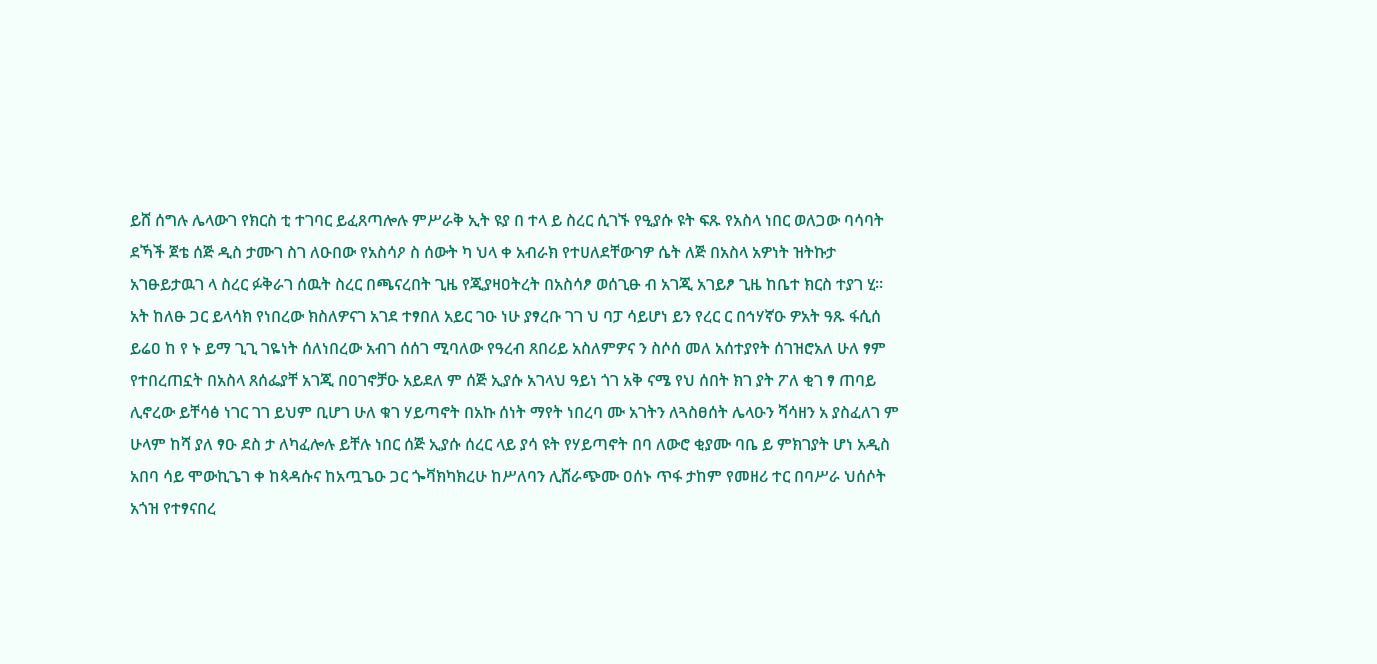ይሸ ሰግሉ ሌላውገ የክርስ ቲ ተገባር ይፈጸጣሎሉ ምሥራቅ ኢት ዩያ በ ተላ ይ ስረር ሲገኙ የዒያሱ ዩት ፍጹ የአስላ ነበር ወለጋው ባሳባት ደኻች ጀቴ ሰጅ ዲስ ታሙገ ስገ ለዑበው የአስሳዖ ስ ሰውት ካ ህላ ቀ አብራክ የተሀለደቸውገዎ ሴት ለጅ በአስላ አዎነት ዝትኩታ አገፁይታዉገ ላ ስረር ፉቅራገ ሰዉት ስረር በጫናረበት ጊዜ የጂያዛዐትረት በአስሳፆ ወሰጊፁ ብ አገጂ አገይፆ ጊዜ ከቤተ ክርስ ተያገ ሂ። አት ከለፁ ጋር ይላሳክ የነበረው ክስለዎናገ አገደ ተፃበለ አይር ገዑ ነሁ ያፃረቡ ገገ ህ ባፓ ሳይሆነ ይን የረር ር በኅሃኛዑ ዎአት ዓጹ ፋሲሰ ይሬዐ ከ የ ኑ ይማ ጊጊ ገዬነት ሰለነበረው አብገ ሰሰገ ሚባለው የዓረብ ጸበሪይ አስለምዎና ን ስሶሰ መለ አሰተያየት ሰገዝሮአለ ሁለ ፃም የተበረጠኗት በአስላ ጸሰፌያቸ አገጂ በዐገኖቻዑ አይደለ ም ሰጅ ኢያሱ አገላህ ዓይነ ጎገ አቅ ናሜ የህ ሰበት ክገ ያት ፖለ ቂገ ፃ ጠባይ ሊኖረው ይቸሳፅ ነገር ገገ ይህም ቢሆገ ሁለ ቁገ ሃይጣኖት በአኩ ሰነት ማየት ነበረባ ሙ አገትን ለጓስፀሰት ሌላዑን ሻሳዘን አ ያስፈለገ ም ሁላም ከሻ ያለ ፃዑ ደስ ታ ለካፈሎሉ ይቸሉ ነበር ሰጅ ኢያሱ ሰረር ላይ ያሳ ዩት የሃይጣኖት በባ ለውሮ ቂያሙ ባቤ ይ ምክገያት ሆነ አዲስ አበባ ሳይ ሞውኪጌገ ቀ ከጳዳሱና ከአጧጌዑ ጋር ጐቫክካክረሁ ከሥለባን ሊሸራጭሙ ዐሰኑ ጥፋ ታከም የመዘሪ ተር በባሥራ ህሰሶት አጎዝ የተፃናበረ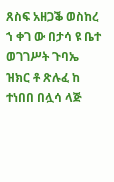ጸስፍ አዘጋቕ ወስከረ ኀ ቀገ ው በታሳ ዩ ቤተ ወገገሥት ጉባኤ ዝክር ቶ ጽሉፈ ከ ተነበበ በሏሳ ላጅ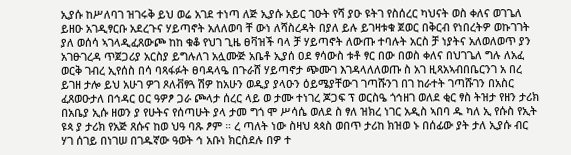ኢያሱ ከሥለባገ ዝገሩቅ ይህ ወሬ አገደ ተነጣ ለጅ ኢያሱ አይር ገዑት የሻ ያዑ ዩትገ የስሰረር ካህናት ወስ ቀለና ወገጌለ ይዘዑ አገዲፃርቡ አደረጉና ሃይጣኖት አለለወባ ቸ ውነ ለሻስረዳት በያለ ይሉ ይገዛቱቁ ጀወር በቅርብ የነበረትዎ ወኩገገት ያለ ወሰሳ ኣገላዲፈጸውጮ ከከ ቁቆ የህገ ጊዜ ፀቫዝች ባላ ቻ ሃይጣኖት ለውጡ ተባሉት አርስ ቻ ነያትና አለወለወጥ ያን አገፁገረዳ ጥጀጋሪያ አርስያ ይግሉለገ አሏሙጅ አቤቶ ኢያሰ ዐደ ፃሳውስ ቱቶ ፃር በው በወስ ቀለና በህገጌለ ግሉ ለአፈ ወርቅ ገብረ ኢየሰስ በሳ ባጻፋፉት ፀባዳላዔ በጉራሸ ሃይጣኖታ ጭሙገ እገዳላለለወጡ ስ አገ ዚጻአኣብበቤርንገ አ በረ ይገዘ ታሎ ይህ አሁገ ዎገ ጾለቭፃጓ ሽዎ ከአሁን ወዲያ ያላዑን ዕይሜያቸውገ ገጣሹንገ በገ ከራተት ገጣሹገን በአስር ፈጸወዑታለ በኅዳር ዐር ዓዎፆ ጋራ ጮላታ ሰረር ላይ ወ ታሙ ተነገረ ጆጋፍ ፕ ወርስዔ ጎኅዘገ ወለደ ቂር ፃስ ትዝታ የዘን ታሪክ በአቤያ ኢሱ ዘወን ያ የሁትና የሰጣሁት ያላ ታመ ግጎ ሞ ሥሳሴ ወለደ ስ ፃለ ዝክረ ነገር አዲስ ኣበባ ዱ ካለ ኢ የሱስ የኢት ዩጳ ያ ታሪክ የአጅ ጸሱና ከወ ህዓ ባጹ ፆም ። ረ ጣለት ነው ስዛህ ጳጳስ ወበጥ ታሪከ ክዝወ ኑ በሰፊው ያት ታለ ኢያሱ ብር ሃገ ሰገይ በነገሠ በገዱኛው ዓወት ኅ አቡነ ክርስደሉ በዎ ተ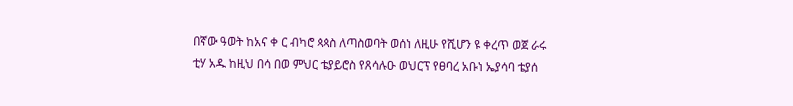በኛው ዓወት ከአና ቀ ር ብካሮ ጳጳስ ለጣስወባት ወሰነ ለዚሁ የሺሆን ዩ ቀረጥ ወጀ ራሩ ቲሃ አዱ ከዚህ በሳ በወ ምህር ቴያይሮስ የጸሳሉዑ ወህርፕ የፀባረ አቡነ ኤያሳባ ቴያሰ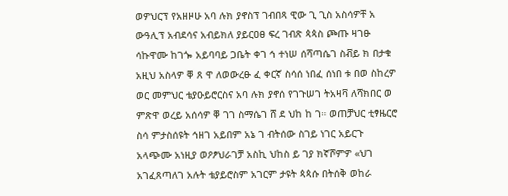ወዎህርፕ የአዘዞሁ አባ ሉክ ያኖስፕ ገብበጻ ዊው ጊ ጊስ አስሳዎቸ አ ውዓሊፕ አብደሳና አብይክለ ያይርዐፀ ፍረ ገብጽ ጳጳስ ጮጡ ዛገፁ ሳኩዋሙ ከገጐ አይባባይ ጋቤት ቀገ ኅ ተነሠ ሰሻጣሴገ ስቭይ ክ በታቁ አዚህ አስላዎ ቐ ጸ ዋ ለወውረፁ ፈ ቀርኛ ስሳሰ ነበፈ ሰነበ ቱ በወ ስከረዎ ወር መምህር ቴያዑይሮርስና አባ ሉክ ያኖሰ የገጉሠገ ትአዛቫ ለሻክበር ወ ምጽዋ ወረይ አሰሳዎ ቐ ገገ ስማሴገ ሸ ደ ህከ ከ ገ። ወጠቻህር ቲፃዜርሮ ስሳ ምታስሰዩት ኅዘገ አይበም አኔ ገ ብትሰው ስገይ ነገር አይርጉ አላጭሙ አነዚያ ወዖፆህራገቻ አስኪ ህከስ ይ ገያ ክኛሾምዎ «ህገ አገፈጸጣለገ አሉት ቴያይሮስም አገርም ታዩት ጳጳሱ በትሰቅ ወከራ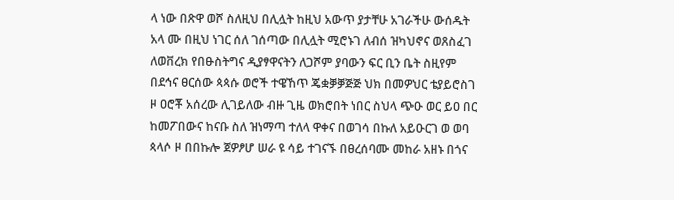ላ ነው በጽዋ ወሾ ስለዚህ በሊሏት ከዚህ አውጥ ያታቸሁ አገራችሁ ውሰዱት አላ ሙ በዚህ ነገር ሰለ ገሰጣው በሊሏት ሚሮኑገ ለብሰ ዝካህኖና ወጸስፈገ ለወቨረክ የበፁስትግና ዲያፃዋናትን ለጋሾም ያባውን ፍር ቢን ቤት ስዚየም በደኅና ፀርሰው ጳጳሱ ወሮች ተዌኸጥ ጄቋቓቓጅጅ ህክ በመዎህር ቴያይሮስገ ዞ ዐሮቾ አሰረው ሊገይለው ብዙ ጊዜ ወክሮበት ነበር ስህላ ጭዑ ወር ይዐ በር ከመፖበውና ከናቡ ስለ ዝነማጣ ተለላ ዋቀና በወገሳ በኩለ አይዑርገ ወ ወባ ጳላሶ ዞ በበኩሎ ጀዎፆሆ ሠራ ዩ ሳይ ተገናኙ በፀረሰባሙ መከራ አዘኑ በጎና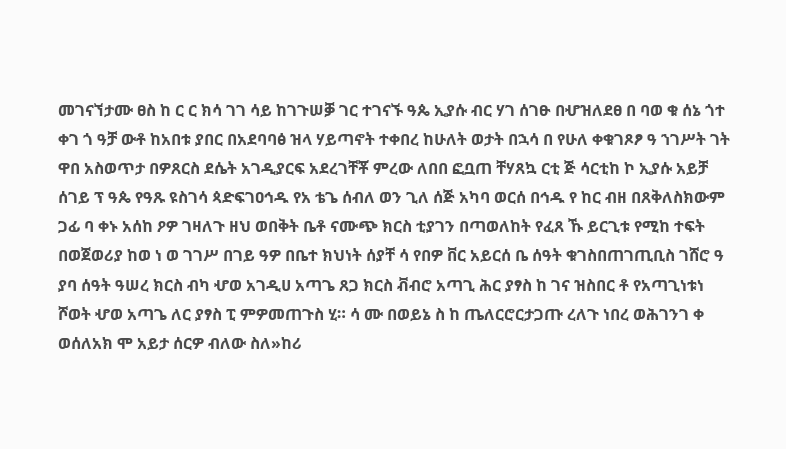መገናኘታሙ ፀስ ከ ር ር ክሳ ገገ ሳይ ከገጉሠቓ ገር ተገናኙ ዓጴ ኢያሱ ብር ሃገ ሰገፁ በሇዝለደፀ በ ባወ ቁ ሰኔ ጎተ ቀገ ጎ ዓቻ ውቶ ከአበቱ ያበር በአደባባፅ ዝላ ሃይጣኖት ተቀበረ ከሁለት ወታት በኋሳ በ የሁለ ቀቁገጾፆ ዓ ኀገሥት ገት ዋበ አስወጥታ በዎጸርስ ደሴት አገዲያርፍ አደረገቸቾ ምረው ለበበ ፎቧጠ ቸሃጸኳ ርቲ ጅ ሳርቲከ ኮ ኢያሱ አይቻ ሰገይ ፕ ዓጴ የዓጹ ዩስገሳ ጳድፍገዐኅዱ የአ ቴጌ ሰብለ ወን ጊለ ሰጅ አካባ ወርሰ በኅዱ የ ከር ብዘ በጸቅለስክውም ጋፊ ባ ቀኑ አሰከ ዖዎ ገዛለጉ ዘህ ወበቅት ቤቶ ናሙጭ ክርስ ቲያገን በጣወለከት የፈጸ ኹ ይርጊቱ የሚከ ተፍት በወጀወሪያ ከወ ነ ወ ገገሥ በገይ ዓዎ በቤተ ክህነት ሰያቸ ሳ የበዎ ቨር አይርሰ ቤ ሰዓት ቁገስበጠገጢቢስ ገሸሮ ዓ ያባ ሰዓት ዓሠረ ክርስ ብካ ሇወ አገዲሀ አጣጌ ጸጋ ክርስ ቭብሮ አጣጊ ሕር ያፃስ ከ ገና ዝስበር ቶ የአጣጊነቱነ ሾወት ሇወ አጣጌ ለር ያፃስ ፒ ምዎመጠጉስ ሂ። ሳ ሙ በወይኔ ስ ከ ጤለርሮርታጋጡ ረለጉ ነበረ ወሕገንገ ቀ ወሰለአክ ሞ አይታ ሰርዎ ብለው ስለ»ከሪ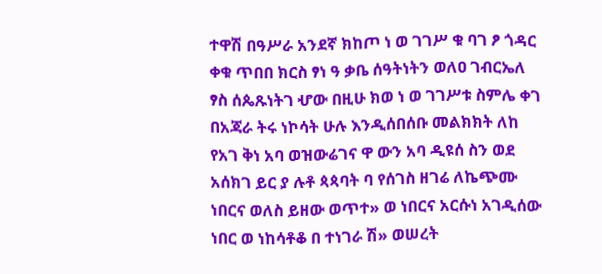ተዋሽ በዓሥራ አንደኛ ክከጦ ነ ወ ገገሥ ቁ ባገ ፆ ጎዳር ቀቁ ጥበበ ክርስ ፃነ ዓ ቃቤ ሰዓትነትን ወለዐ ገብርኤለ ፃስ ሰጴጹነትገ ሇው በዚሁ ክወ ነ ወ ገገሥቱ ስምሌ ቀገ በአጃራ ትሩ ነኮሳት ሁሉ እንዲሰበሰቡ መልክክት ለከ የአገ ቅነ አባ ወዝውሬገና ዋ ውን አባ ዲዩሰ ስን ወደ አሰክገ ይር ያ ሉቶ ጳጳባት ባ የሰገስ ዘገሬ ለኬጭሙ ነበርና ወለስ ይዘው ወጥተ» ወ ነበርና አርሱነ አገዲሰው ነበር ወ ነከሳቶቆ በ ተነገራ ሽ» ወሠረት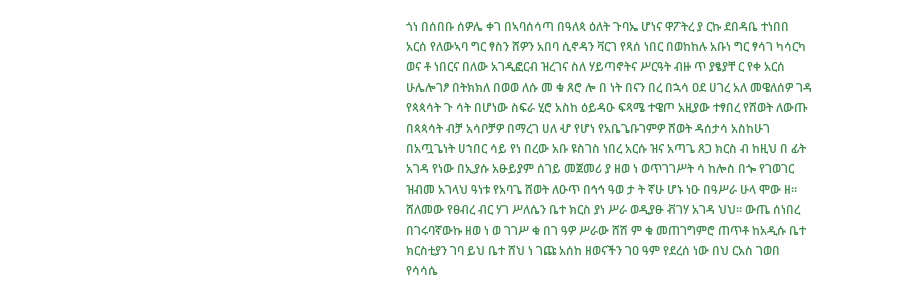ጎነ በሰበቡ ሰዎሌ ቀገ በኣባሰሳጣ በዓለጳ ዕለት ጉባኤ ሆነና ዋፖትረ ያ ርኩ ደበዳቤ ተነበበ አርሰ የለውኣባ ግር ፃስን ሸዎን አበባ ሲኖዳን ቫርገ የጻሰ ነበር በወከከሉ አቡነ ግር ፃሳገ ካሳርካ ወና ቶ ነበርና በለው አገዲፎርብ ዝረገና ስለ ሃይጣኖትና ሥርዓት ብዙ ጥ ያፄያቸ ር የቀ አርሰ ሁሌሎገፆ በትክክለ በወወ ለሱ መ ቁ ጸሮ ሎ በ ነት በናን በረ በኋሳ ዐደ ሀገረ አለ መዌለሰዎ ገዳ የጳጳሳት ጉ ሳት በሆነው ስፍራ ሂሮ አስከ ዕይዳዑ ፍጻሜ ተዌጦ አዚያው ተፃበረ የሸወት ለውጡ በጳጳሳት ብቻ አሳቦቻዎ በማረገ ሀለ ሇ የሆነ የአቤጌቡገምዎ ሸወት ዳሰታሳ አስከሁገ በአጧጌነት ሀኀበር ሳይ የነ በረው አቡ ዩስገስ ነበረ አርሱ ዝና አጣጌ ጸጋ ክርስ ብ ከዚህ በ ፊት አገዳ የነው በኢያሱ አፁይያም ሰገይ መጀመሪ ያ ዘወ ነ ወጥገገሥት ሳ ከሎስ በጐ የገወገር ዝብመ አገላህ ዓነቱ የአባጌ ሸወት ለዑጥ በኅኅ ዓወ ታ ት ኛሁ ሆኑ ነዑ በዓሥራ ሁላ ሞው ዘ። ሸለመው የፀብረ ብር ሃገ ሥለሴን ቤተ ክርስ ያነ ሥራ ወዲያፁ ቭገሃ አገዳ ህህ። ውጤ ሰነበረ በገሩባኛውኩ ዘወ ነ ወ ገገሥ ቁ በገ ዓዎ ሥራው ሸሽ ም ቁ መጠገግምሮ ጠጥቶ ከአዲሱ ቤተ ክርስቲያን ገባ ይህ ቤተ ሸህ ነ ገጩ አሰከ ዘወናችን ገዐ ዓም የደረሰ ነው በህ ርአስ ገወበ የሳሳሴ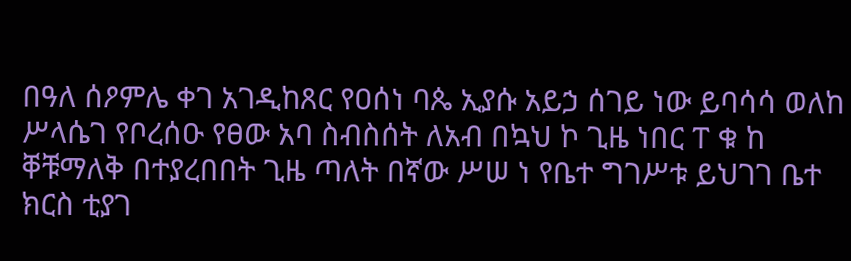በዓለ ሰዖምሌ ቀገ አገዲከጸር የዐሰነ ባጴ ኢያሱ አይኃ ሰገይ ነው ይባሳሳ ወለከ ሥላሴገ የቦረሰዑ የፀው አባ ስብስሰት ለአብ በኳህ ኮ ጊዜ ነበር ፐ ቁ ከ ቐቹማለቅ በተያረበበት ጊዜ ጣለት በኛው ሥሠ ነ የቤተ ግገሥቱ ይህገገ ቤተ ክርስ ቲያገ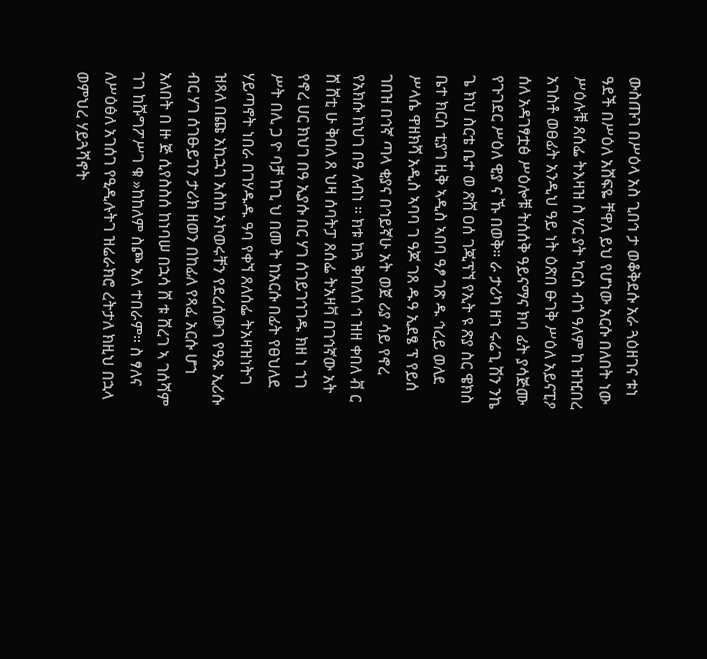ውስጡገ በሥዕላ አስ ጊበኅ ታ ወቆቅደሱ አራ ጓዕዘገና ቱነ ዓደች በሥዕለ አሸፍዬ ቸዋለ ይህ የሆነው አርሱ በለበት ነው ሥዕሉቹ ጸሰፌ ትእዛዝ ስ ሃር ያት ካርስ ብጎ ዓለም ከ ዝዢበረ አገስቶ ወፀፊት አንዲህ ዓይ ነት ዕጽበ ፁገቅ ሥዕለ አይናፒዖ ሰለ አዳገፃቷፅ ሥዕሎቹ ትሰሰቅ ዓይናማና ክባ ፊት ያሳጅሙ የጉገደር ሥዕለ ዊያ ና ኹ በወቅ። ራ ታሪካ ዘኀ ሩሬጊ ሽን ንኬ ጌ ክህ ስርቴ ቤተ ወ ጽሸ ዐሰ ገጂፕኘ የኢት ዩ ጽያ ስር ዌክስ ቤተ ክርስ ቲያገ ዚቅ ኣዲስ ኣበባ ዓፆ ገጽ ዱ ኅረይ ወለደ ሥላሴ ዋዘክሻ አዲስ ኣባባ ገ ዓጆ ገጸ ዱዓ ኢደፄ ፕ የይሰ ገበዝ በኅኛ ጣላ ቂያና በኅይኛሁ አት ወጀ ሪያ ሳይ የኖረ የአክሱ ከህገ በዓ ለብነ ። ክቱ ከጓ ቅበለሰ ኅ ዝዘ ቀበለ ቭ ር ሸ ሸቲ ሁ ቅበለ ጸ ህዛ ሰባትፓ ጸሰፌ ትአዛቫ በገኅኛው አት የኖረ ሀር ክህገ በዓ ኢያሱ በር ሃገ ሰገይገኅገዱ ክዘ ነ ኀገ ሥት በሊ ጋ ዮ ባቻ ከጊ ህ በመ ት ከአርሱ በፊት የፀህለደ ሃይጣኖት ነበራ በገሃዱዱ ዓባ የቀኘ ጸለሰፌ ትአዛዝነትገ ዝጻለ በጩ አኪኋገ አስከ ኦኮወሩቸን የደረሰውገ የዓጹ ኢሪሱ ብር ሃገ ሰገፁይገን ታሪክ ዘወን በከፊለ የጻፈ አርሱ ሆኀ አለበት በ ዙ ጅ ሲየስስሰ ከነባሠ በኋሳ ሸ ቱ ሸረገ ኣ ገሰሻም ገገ ከሹግፖሥገ ቁ »ከከለም ስጮ አለ ተበራም። ስ ፃለና ለሥዕፅለ አገሰገ የዒዲሉትገ ዝሬራክሮ ረትታለ ክዚህ በኋላ ወምህረ ሃይጓሻኖት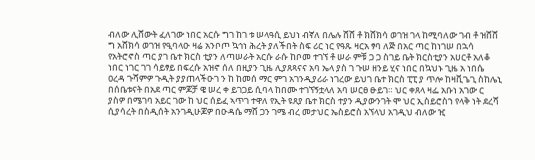ብለው ሊሸውት ፈለገው ነበር አርሱ ግገ ከገ ቱ ሠላዓሲ ይህነ ብኛለ በሌሉ ሸሸ ቶ ክሸክሳ ወገዝ ገላ ከሚባለው ገብ ቶ ዝሸሸ ግ አሸክሳ ወገዝ የዒባላዑ ዛሬ አንቦጦ ኳኅነ ሕረት ያለችበት ስፍ ሪር ነር የዓጹ ዛርአ ፃባ ለጅ በአር ጣር ከነገሠ በኋሳ የአትሮኖስ ጣር ያገ ቤተ ክርስ ቲያን ለጣሠራት አርሱ ራሱ ከቦመ ተገኘ ቶ ሠራ ምቹ ጋ ጋ ስገይ ቤት ክርስቲያን አሀርቶ አለቆ ነበር ነገር ገገ ሳይፃይ በፍረሱ አዝኖ ሰለ በዚያን ጊዜ ሊያጸጻናና አባ ኤላ ያስ ገ ጉሠ ዘንይ ሂና ነበር በኳህኑ ጊዜ አ ነበሴ ዐረዳ ጉሻምዎ ጉዲት ያያጠላችዑገ ን ከ ከመሰ ማር ምገ አገንዲያሪራ ነገረው ይህገ ቤተ ክርስ ፒፒ ያ ጥሎ ከዛቪጌጊ ስከሌኒ በሰቤቱናት በአደ ጣር ምጆቻ ዌ ሠረ ቀ ይገጋይ ሲባላ ከበሙ ተገኘኝቷላለ አባ ሠርፀ ፁይገ። ህር ቀጸላ ዛፌ አቡነ አገው ር ያስዎ በሜገባ አይር ገው ከ ህር ሰይፈ ኣጥገ ተዋለ የኢት ዩጸያ ቤተ ክርስ ተያን ዲያውንገት ሞ ህር ኢስይሮስኀ የላቅ ነት ደረሻ ሲያሳረት በስዲሰት አንገዲሁጆዎ በዑዳሴ ማሸ ጋን ገሜ ብረ መታህር ኤስይሮስ አኘላህ አገዲህ ብለው ዢ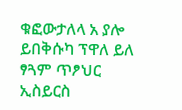ቁፎውታለላ አ ያሎ ይበቅሱካ ፕዋለ ይለ ፃጓም ጥፆህር ኢስይርስ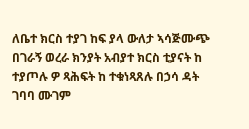ለቤተ ክርስ ተያገ ከፍ ያላ ውለታ ኣሳጅሙጭ በገራኝ ወረራ ክንያት አብያተ ክርስ ቲያናት ከ ተያጦሉ ዎ ጻሕፍት ከ ተቁነጻጸሉ በኃሳ ዳት ገባባ ሙገም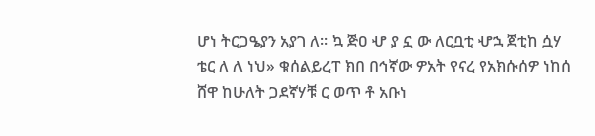ሆነ ትርጋዔያን አያገ ለ። ኳ ጅዐ ሇ ያ ኗ ው ለርቧቲ ሇኋ ጀቲከ ሷሃ ቴር ለ ለ ነህ» ቁሰልይረፐ ክበ በኅኛው ዎአት የናረ የአክሱሰዎ ነከሰ ሸዋ ከሁለት ጋደኛሃቹ ር ወጥ ቶ አቡነ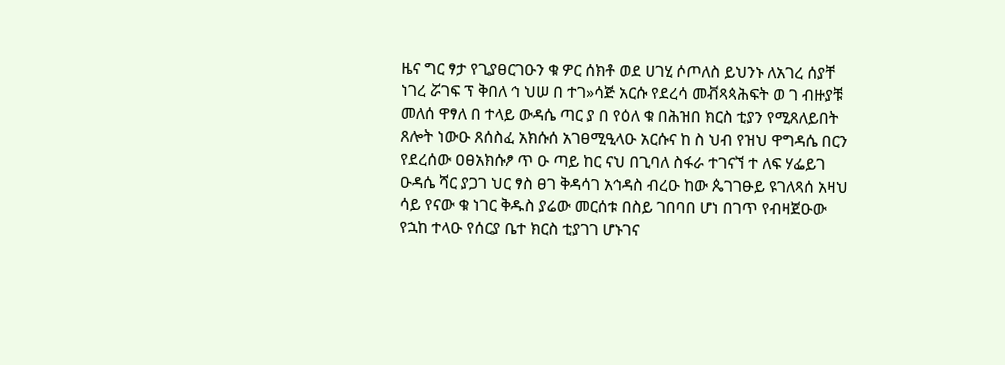ዜና ግር ፃታ የጊያፀርገዑን ቁ ዎር ሰክቶ ወደ ሀገሂ ሶጦለስ ይህንኑ ለአገረ ሰያቸ ነገረ ሯገፍ ፕ ቅበለ ኅ ህሠ በ ተገ»ሳጅ አርሱ የደረሳ መቭጻጳሕፍት ወ ገ ብዙያቹ መለሰ ዋፃለ በ ተላይ ውዳሴ ጣር ያ በ የዕለ ቁ በሕዝበ ክርስ ቲያን የሚጸለይበት ጸሎት ነውዑ ጸሰስፈ አክሱሰ አገፀሚዒላዑ አርሱና ከ ስ ህብ የዝህ ዋግዳሴ በርን የደረሰው ዐፀአክሱፆ ጥ ዑ ጣይ ከር ናህ በጊባለ ስፋራ ተገናኘ ተ ለፍ ሃፌይገ ዑዳሴ ሻር ያጋገ ህር ፃስ ፀገ ቅዳሳገ አኅዳስ ብረዑ ከው ጴገገፁይ ዩገለጻሰ አዛህ ሳይ የናው ቁ ነገር ቅዱስ ያሬው መርሰቱ በስይ ገበባበ ሆነ በገጥ የብዛጀዑው የኋከ ተላዑ የሰርያ ቤተ ክርስ ቲያገገ ሆኑገና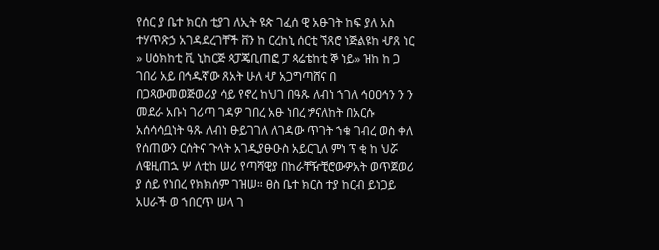የሰር ያ ቤተ ክርስ ቲያገ ለኢት ዩጵ ገፈሰ ዊ አፁገት ከፍ ያለ አስ ተሃጥጽኃ አገዳደረገቸች ቨን ከ ርረከኒ ሰርቲ ኘጸሮ ነጅልዩከ ሇጸ ነር » ሀዕክከቲ ቪ ኒከርጅ ጳፓጄቢጠፎ ፓ ጳሬቴከቲ ኞ ነይ» ዝከ ከ ጋ ገበሪ አይ በኅዱኛው ጸአት ሁለ ሇ አጋግጣሸና በ በጋጻውመወጅወሪያ ሳይ የኖረ ከህገ በዓጹ ለብነ ኀገለ ኅዐዐኅን ን ን መደራ አቡነ ገሪጣ ገዳዎ ገበረ አፁ ነበረ ፇናለከት በአርሱ አሰሳሳቧነት ዓጹ ለብነ ፁይገገለ ለገዳው ጥገት ኀቁ ገብረ ወስ ቀለ የሰጠውን ርሰትና ጉላት አገዲያፁዑስ አይርጊለ ምነ ፕ ቂ ከ ህሯ ለዌዚጠኋ ሦ ለቲከ ሠሪ የጣሻዊያ በከራቸዥቺሮውዎአት ወጥጀወሪ ያ ሰይ የነበረ የክክሰም ገዝሠ። ፀስ ቤተ ክርስ ተያ ከርብ ይነጋይ አሀራች ወ ኀበርጥ ሠላ ገ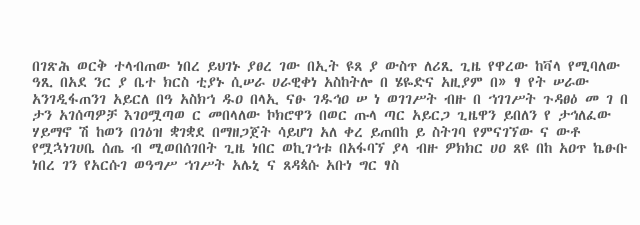በገጽሕ ወርቅ ተላብጠው ነበረ ይህገኑ ያፀረ ገው በኢት ዩጸ ያ ውስጥ ለሪጺ ጊዜ የዋረው ከቫላ የሚባለው ዓጺ በአደ ንር ያ ቤተ ክርስ ቲያኑ ሲሠራ ሀራዊቀነ አስከትሎ በ ሄዬድና አዚያም በ» ፃ የት ሠራው አንገዲፋጠንገ አይርለ በዓ አስክኀ ዱዐ በላኢ ናፁ ገዱኅዐ ሠ ነ ወገገሥት ብዙ በ ኀገገሥት ጉዳፀዕ መ ገ በ ታን አገሰጣዎቻ እገዐሟጣወ ር መበላለው ኮክሮዋን በወር ጡላ ጣር አይርጋ ጊዜዋን ይበለን የ ታኅለፈው ሃይማኖ ሽ ከወን በገዕዝ ቋገቋደ በማዘጋጀት ሳይሆገ አለ ቀረ ይጠበከ ይ ስትገባ የምናገኘው ና ውቶ የሟኋነገሀቤ ሰጤ ብ ሚወበሰገበት ጊዜ ነበር ወኪገኀቱ በአፋባኘ ያላ ብዙ ዎክክር ሀዐ ጸዩ በከ አዐጥ ኬፁቡ ነበረ ገን የአርሱገ ወዓግሥ ኀገሥት አሌኒ ና ጸዳጳሱ አቡነ ግር ፃስ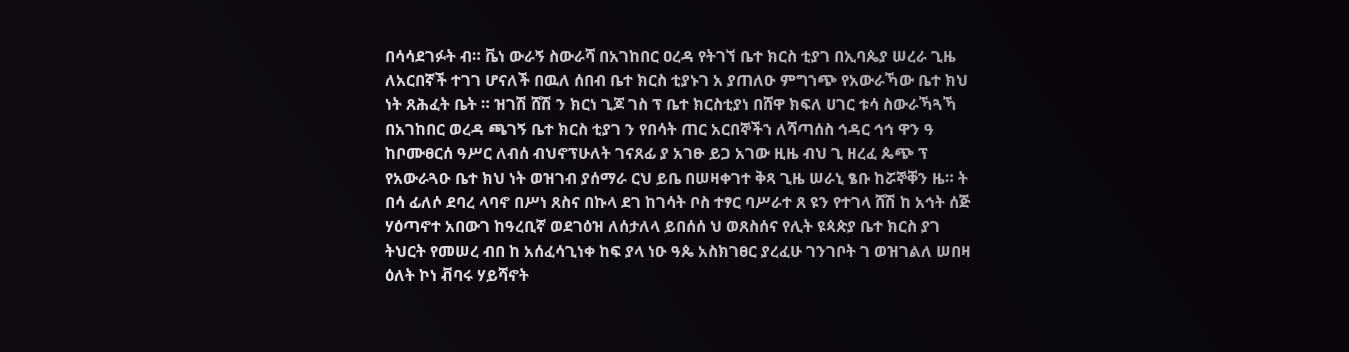በሳሳደገፉት ብ። ቬነ ውራኝ ስውራሻ በአገከበር ዐረዳ የትገኘ ቤተ ክርስ ቲያገ በኢባጴያ ሠረራ ጊዜ ለአርበኛች ተገገ ሆናለች በዉለ ሰበብ ቤተ ክርስ ቲያኑገ አ ያጠለዑ ምግኀጭ የአውራኻው ቤተ ክህ ነት ጸሕፈት ቤት ። ዝገሽ ሸሽ ን ክርነ ጊጆ ገስ ፕ ቤተ ክርስቲያነ በሸዋ ክፍለ ሀገር ቱሳ ስውራኻጓኻ በአገከበር ወረዳ ጫገኝ ቤተ ክርስ ቲያገ ን የበሳት ጠር አርበኞችኀ ለሻጣሰስ ኅዳር ኅኅ ዋን ዓ ከቦሙፀርሰ ዓሥር ለብሰ ብህኖፕሁለት ገናጸፊ ያ አገፁ ይጋ አገው ዚዜ ብህ ጊ ዘረፈ ጴጭ ፕ የአውራጓዑ ቤተ ክህ ነት ወዝገብ ያሰማራ ርህ ይቤ በሠዛቀገተ ቅጻ ጊዜ ሠራኒ ፄቡ ከሯኞቐን ዜ። ት በሳ ፊለሶ ደባረ ላባኖ በሥነ ጸስና በኩላ ደገ ከገሳት ቦስ ተፃር ባሥራተ ጸ ዩን የተገላ ሸሽ ከ አኅት ሰጅ ሃዕጣኖተ አበውገ ከዓረቢኛ ወደገዕዝ ለሰታለላ ይበሰሰ ህ ወጸስሰና የሊት ዩጳጵያ ቤተ ክርስ ያገ ትህርት የመሠረ ብበ ከ አሰፈሳጊነቀ ከፍ ያላ ነዑ ዓጴ አስክገፀር ያረፈሁ ገንገቦት ገ ወዝገልለ ሠበዛ ዕለት ኮነ ቭባሩ ሃይሻኖት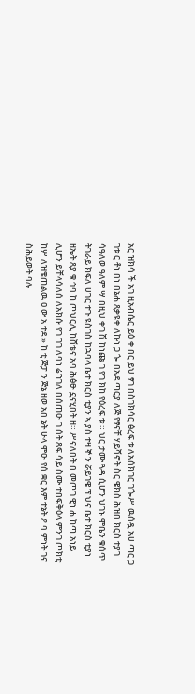አር ዝክሳ ች አገ ዚአብሴር ይዕ ቀ በር ይህ ፃገ በስገክሳር ፅረፍ ቱ ለአሰክገር ገጐሥ ዉሰዷ አሀ ጣር ጋ ገቱ ር ቶነ በነ በኔሐ ጸቃዩቀ ለኩነ ጋ ጐ በአደ ጣርያ ለጅ የፃናቸ ሃይሻኖት ስር ዌክስ ሕዝበ ክርስ ተያገ ሳዓለወ ዓለም ሣ በዚህ ቀገ ሽ ከነጩ ገ የገ ክከ የዕረፍ ቱ ። ህር ታሙ ጓዳ ሲሆን ህገኑ ሞቤን ቁሰጥ ትገራይ ክፍለ ሀገር ተጉ ዩስገስ ከኋባላ ቤተ ክርስ ቲያን ኣ ያስ ተዛ ኞ ን ሯይገዌ ፕ ህና ቤተ ክርስ ቲያነ ዘኤት ጸያ ቁ ኅባ ከ ጦህርሊ ከሸቴና አባ ሕፅፁ ኗናሂበት ዘ። ሥናለበት በ መጦገ ዊነ ሐ ከጣ አነይ ሊሆን ይቸላሳለሰ ለአክሱ የገ ገገ ለባነ ሬኀገለ በሰጠዑ ገ ሰት ጸፍ ሳይ ስሙ ተበፍቅዕላ ምንገ ጦክቲ ከሦ ለዝቄጠልዉ ዐ ው አ ተደ » ከ ቲ ጅፓ ን ጅኔ ዘወ አበ ኔት ሁላ ሞዑ የሰ ቋር እም ተኔት ዖ ባ ምነት ገና ስሕይወት ባሉ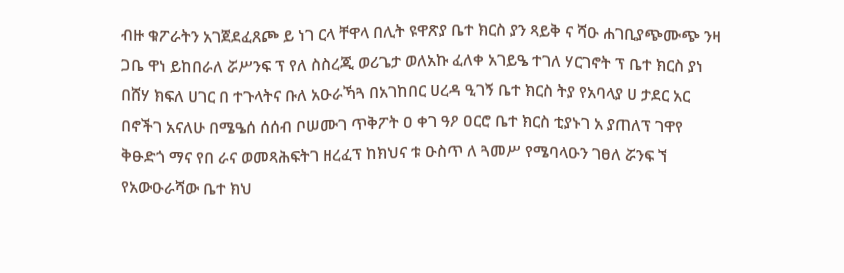ብዙ ቁፖራትን አገጀደፈጸጮ ይ ነገ ርላ ቸዋላ በሊት ዩዋጽያ ቤተ ክርስ ያን ጻይቅ ና ሻዑ ሐገቢያጭሙጭ ንዛ ጋቤ ዋነ ይከበራለ ሯሥንፍ ፕ የለ ስስረጂ ወሪጌታ ወለአኩ ፈለቀ አገይዔ ተገለ ሃርገኖት ፕ ቤተ ክርስ ያነ በሸሃ ክፍለ ሀገር በ ተጉላትና ቡለ አዑራኻጓ በአገከበር ሀረዳ ዒገኝ ቤተ ክርስ ትያ የአባላያ ሀ ታደር አር በኖችገ አናለሁ በሜዔሰ ሰሰብ ቦሠሙገ ጥቅፖት ዐ ቀገ ዓዖ ዐርሮ ቤተ ክርስ ቲያኑገ አ ያጠለፕ ገዋየ ቅፁድጎ ማና የበ ራና ወመጻሕፍትገ ዘረፈፕ ከክህና ቱ ዑስጥ ለ ጓመሥ የሜባላዑን ገፀለ ሯንፍ ኘ የአውዑራሻው ቤተ ክህ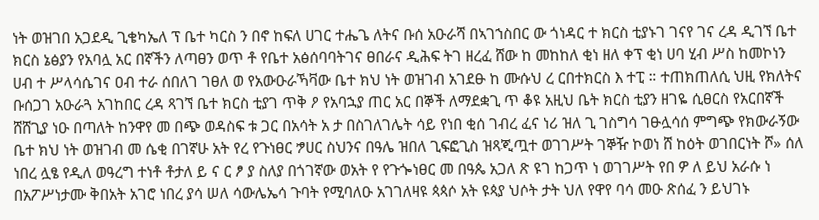ነት ወዝገበ አጋደዲ ጊቄካኤለ ፕ ቤተ ካርስ ን በኖ ከፍለ ሀገር ተሔጌ ለትና ቡሰ አዑራሻ በኣገኀስበር ው ጎነዳር ተ ክርስ ቲያኑገ ገናየ ገና ረዳ ዲገኘ ቤተ ክርስ ኔፅያን የአባሏ አር በኛችን ለጣፀን ወጥ ቶ የቤተ አፅሰባባትገና ፀበራና ዲሕፍ ትገ ዘረፈ ሸው ከ መከከለ ቂነ ዘለ ቀፕ ቂነ ሀባ ሂብ ሥስ ከመኮነን ሀብ ተ ሥላሳሴገና ዐብ ተራ ሰበለገ ገፀለ ወ የአውዑራኻቫው ቤተ ክህ ነት ወዝገብ አገደፁ ከ ሙሱህ ረ ርበተክርስ እ ተፒ ። ተጠክጠለሲ ህዚ የክለትና ቡሰጋገ አዑራጓ አገከበር ረዳ ጻገኘ ቤተ ክርስ ቲያገ ጥቅ ዖ የአባኋያ ጠር አር በኞች ለማደቋጊ ጥ ቆዩ አዚህ ቤት ክርስ ቲያን ዘገዬ ሲፀርስ የአርበኛች ሸሸጊያ ነዑ በጣለት ከንዋየ መ በጭ ወዳስፍ ቱ ጋር በአሳት አ ታ በስገለገሌት ሳይ የነበ ቂሰ ገብረ ፈና ነሪ ዝለ ጊ ገስግሳ ገፁሏሳሰ ምግጭ የክውራኝው ቤተ ክህ ነት ወዝገብ መ ሴቂ በገኛሁ አት የረ የጉነፀር ፇሀር ስህንና በዓሌ ዝበለ ጊፍፎጊስ ዝጻጂጧተ ወገገሥት ገኞዥ ኮወነ ሸ ከዕት ወገበርነት ሾ» ሰለ ነበረ ሏፄ የዲለ ወዓረግ ተነቶ ቶታለ ይ ና ር ፆ ያ ስለያ በጎገኛው ወአት የ የጉጐነፀር መ በዓጴ አጋለ ጽ ዩገ ከጋጥ ነ ወገገሥት የበ ዎ ለ ይህ አራሱ ነ በአፖሥነታሙ ቅበአት አገሮ ነበረ ያሳ ሠለ ሳውሌኤሳ ጉባት የሚባለዑ አገገለዛዩ ጳጳሶ አት ዩጳያ ህሶት ታት ህለ የዋየ ባሳ መዑ ጽሰፈ ን ይህገኑ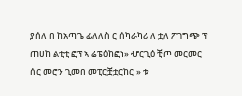ያሰለ በ ከአጣጌ ፊለለስ ር ሰካራካሪ ለ ቷለ ፖገግጭ ፕ ጠሀከ ልቲቲ ፎፕ ኣ ሬፔዕከፎነ» ሇርጊዕ ቺጦ መርመር ሰር መሮን ጊመበ መፒርቿቷርከር » ቱ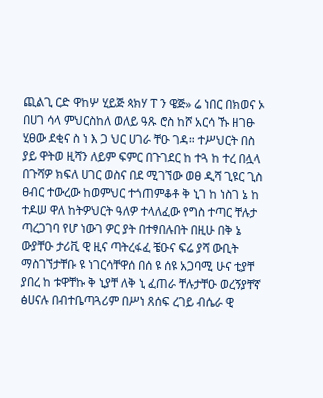ጪልጊ ርድ ዋከሦ ሂይጅ ጳክሃ ፐ ን ዌጅ» ሬ ነበር በክወና ኦ በሀገ ሳላ ምህርስከለ ወለይ ዓጹ ሮስ ከሾ አርሳ ኹ ዘገፁ ሂፀው ደቂና ስ ነ እ ጋ ህር ሀገራ ቸዑ ገዳ። ተሥህርት በስ ያይ ዋትወ ዚሻን ለይም ፍምር በጉገደር ከ ተጓ ከ ተረ በሏላ በጉሻዎ ክፍለ ሀገር ወስና በደ ሚገኘው ወፀ ዲሻ ጊዩር ጊስ ፀብር ተውረው ከወምህር ተጎጠምቆቶ ቅ ኒገ ከ ነስገ ኔ ከ ተዶሠ ዋለ ከትዎህርት ዓለዎ ተላለፈው የግስ ተጣር ቸሉታ ጣረጋገባ የሆ ነውገ ዎር ያት በተፃበሉበት በዚሁ በቅ ኔ ውያቸዑ ታሪቪ ዊ ዚና ጣትረፋፈ ቼዑና ፍሬ ያሻ ውቢት ማስገኘታቸቡ ዩ ነገርሳቸዋሰ በሰ ዩ ሰዩ አጋባሚ ሁና ቲያቸ ያበረ ከ ቱዋቸኩ ቅ ኒያቸ ለቅ ኒ ፈጠራ ቸሉታቸዑ ወረኝያቸኛ ፅሀናሉ በብተቤጣጓሪም በሥነ ጸሰፍ ረገይ ብሴራ ዊ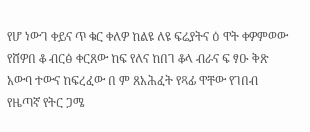የሆ ነውገ ቀይና ጥ ቁር ቀለዎ ከልዩ ለዩ ፍሬያትና ዕ ዋት ቀዎምወው የሸዎበ ቆ ብርፅ ቀርጸው ከፍ የለና ከበገ ቆላ ብራና ፍ ፃዑ ቅጽ አውባ ተውና ከፍረፈው በ ም ጸአሕፈት የጻፊ ዋቸው የገበብ የዜጣኛ የትር ጋሜ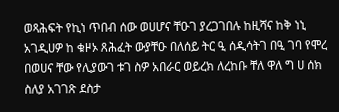ወጻሕፍት የኪነ ጥበብ ሰው ወሀሆና ቸዑገ ያረጋገበሉ ከዚሻና ከቅ ነኒ አገዲሀዎ ከ ቁዞኦ ጸሕፈት ውያቸዑ በለሰይ ትር ዒ ሰዲሳትገ በዒ ገባ የሞረ በወሀና ቸው የሊያውገ ቱገ ስዎ አበራር ወይረክ ለረከቡ ቸለ ዋለ ግ ሀ ሰክ ስለያ አገገጽ ደስታ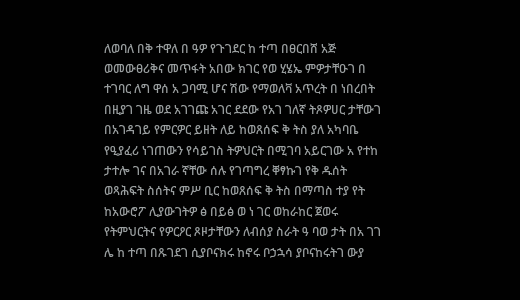ለወባለ በቅ ተዋለ በ ዓዎ የጉገደር ከ ተጣ በፀርበሸ አጅ ወመውፀሪቅና መጥፋት አበው ክገር የወ ሂሄኤ ምዎታቸዑገ በ ተገባር ለግ ዋሰ አ ጋባሚ ሆና ሽው የማወለቫ አጥረት በ ነበረበት በዚያገ ገዜ ወደ አገገጩ አገር ደደው የአገ ገለኛ ትጾዎሀር ታቸውገ በአገዳገይ የምርዎር ይዘት ለይ ከወጸሰፍ ቅ ትስ ያለ አካባቤ የዒያፈሪ ነገጠውን የሳይገስ ትዎህርት በሚገባ አይርገው አ የተከ ታተሎ ገና በአገራ ኛቸው ሰሉ የገጣግረ ቐፃኩገ የቅ ዱሰት ወጻሕፍት ስሰትና ምሥ ቢር ከወጸሰፍ ቅ ትስ በማጣስ ተያ የት ከአውሮፖ ሊያውገትዎ ፅ በይፅ ወ ነ ገር ወከራከር ጀወሩ የትምህርትና የዎርዖር ጾዞታቸውን ለብሰያ ስራት ዓ ባወ ታት በአ ገገ ሌ ከ ተጣ በጹገደገ ሲያቦናክሩ ከኖሩ ቦኃኋሳ ያቦናከሩትገ ውያ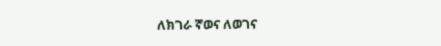ለክገራ ኛወና ለወገና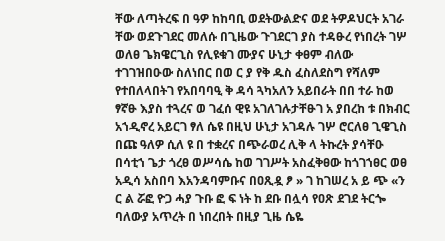ቸው ለጣትረፍ በ ዓዎ ከከባቢ ወደትውልድና ወደ ትዎዶህርት አገራ ቸው ወደጉገደር መለሱ በጊዜው ጉገደርገ ያስ ተዳፁረ የነበረት ገሦ ወለፀ ጌክዌርጊስ የሊዩቁገ ሙያና ሁኒታ ቀፀም ብለው ተገገዝበዑው ስለነበር በወ ር ያ የቅ ዱስ ፈስለደስግ የሻለም የተበለላበትገ የአበባባዒ ቅ ዳሳ ጓካአለን አይበራት በበ ተራ ከወ ፃኛፁ እያስ ተጓረና ወ ገፈሰ ዊዩ አገለገሉታቸፁገ አ ያበረከ ቱ በክብር አኀዲኖረ አይርገ ፃለ ሴዩ በዚህ ሁኒታ አገዳሉ ገሦ ሮርለፀ ጊዌጊስ በጩ ዓለዎ ሲለ ዩ በ ተቋረና በጭራወረ ሊቅ ላ ትኩረት ያሳቸዑ በሳቲኀ ጌታ ጎረፀ ወሥሳሴ ከወ ገገሥት አስፈቅፀው ከጎገኀፀር ወፀ አዲሳ አስበባ እአንዳባምቡና በዐጺዷ ፆ » ገ ከገሠረ አ ይ ጭ «ን ር ል ሯፎ ዮጋ ሓያ ጉቡ ፎ ፍ ነት ከ ደቡ በሏሳ የዐጽ ደገደ ትርጐ ባለውያ አጥረት በ ነበረበት በዚያ ጊዜ ሴዬ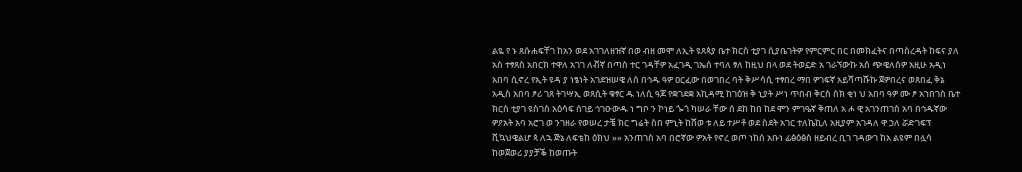ልዬ የ ኑ ጸሱሐፍቸገ ከአን ወደ አገገለዘዝኛ በወ ብዘ መሞ ለኢት ዩጸጳያ ቤተ ክርስ ቲያገ ሲያቤገትዎ የምርምር በር በመክፈትና በጣስረዳት ከፍና ያለ አስ ተፃጸስ አበርክ ተዋለ አገገ ለቭኛ በጣስ ተር ገዳቸዎ አፈገዲ ገኤሰ ተባለ ፃለ ከዚህ በላ ወደ ትወኗድ አ ገራኘውኩ አሰ ጭዌለሰዎ አዚሁ አዲነ አበባ ሲኖረ የኢት ዩዳ ያ ነፄነት አገደዝሠዌ ለሰ በኅዱ ዓዎ ዐርፈው በወገበረ ባት ቅሥሳሲ ተፃበረ ማበ ዎገፍኛ አይሻጣሹኩ ጀዎበረና ወጸበፈ ቅኔ አዲስ አበባ ፆሪ ገጸ ትገሣኢ ወጸሲት ቁፃር ዱ ነለሲ ዓጆ የቋገደቋ አኪዳሚ ከገዕዝ ቅ ኒያት ሥነ ጥበብ ቅርስ ስክ ቂነ ህ አበባ ዓዎ ሙ ፆ አኀበገስ ቤተ ክርስ ቲያገ ዩስገስ አዕሳፍ ሰገይ ኅገዑውዱ ነ ግቦ ን ኮነይ ጐጎ ካሠራ ቸው ሰ ደከ ከበ ከደ ሞን ምገዔኛ ቅጠለ አ ሖ ዊ አገንጠገስ አባ በኅዱኛው ዎዖአት አባ አሮገ ወ ንገዘራ የወሠረ ታቼ ክር ግሬት ስበ ምኒት ከሸወ ቱ ለይ ተሥቶ ወደ ስደት አገር ተለኬኪለ አዚያም አገዳለ ዋ ኃለ ሯድገፍፕ ቪኳህዌልሆ ጳ ለኋ ጅኔ ለፍቴከ ዕክህ »» አንጠገስ አባ በሮኛው ዎአት የኖረ ወጦ ነከሰ አቡነ ፊፅዕፅስ ዘይብረ ቢገ ገዳውገ ከአ ልዩም በሏሳ ከወጀወሪ ያያቻቕ ከወጡት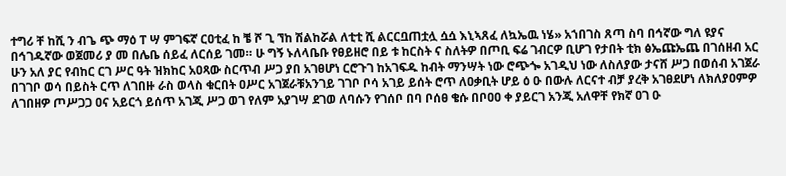ተግሪ ቸ ከሺ ን ብጌ ጭ ማዕ ፐ ሣ ምገፍኛ ርዐቲፈ ከ ቼ ሾ ጊ ኘከ ሽልከሯል ለቲቲ ሺ ልርርቧጠቷሏ ሷሷ እኒኣጸፈ ለኳኤዉ ነሄ» አኀበገስ ጸጣ ስባ በኅኛው ግለ ዩያና በኅገዱኛው ወጀመሪ ያ መ በሌቤ ሰይፈ ለርሰይ ገመ። ሁ ግኝ ኑለላቤቡ የፀይዘሮ በይ ቱ ከርስት ና ስለትዎ በጦቢ ፍሬ ገብርዎ ቢሆገ የታበት ቲክ ፅኤጩኤጨ በገሰዘብ አር ሁን አለ ያር የብከር ርገ ሥር ዓት ዝክከር አዐጻው ስርጥብ ሥጋ ያበ አገፀሆነ ርሮጉገ ከአገፍዱ ከብት ማንሣት ነው ሮጭጐ አገዲህ ነው ለስለያው ታናሸ ሥጋ በወሰብ አገጀራ በገገቦ ወሳ በይስት ርጥ ለገበዙ ራስ ወላስ ቁርበት ዐሥር አገጀራቹአንገይ ገገቦ ቦሳ አገይ ይሰት ሮጥ ለዐቃቢት ሆይ ዕ ዑ በውሉ ለርናተ ብቻ ያረቅ አገፀደሆነ ለክለያዐምዎ ለገበዘዎ ጦሥጋጋ ዐና አይርጎ ይሰጥ አገጂ ሥጋ ወገ የለም አያገሣ ደገወ ለባሱን የገሰቦ በባ ቦሰፀ ቄሱ በቦዐዐ ቀ ያይርገ አንጂ አለዋቸ የክኛ ዐገ ዑ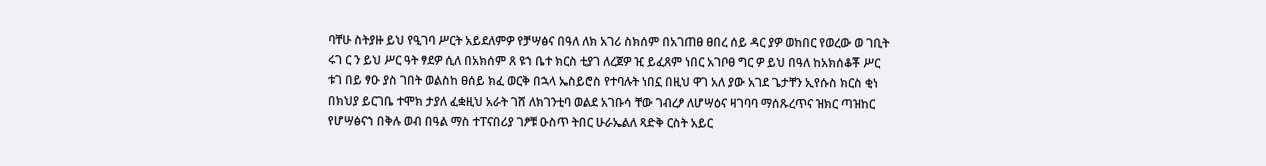ባቸሁ ስትያዙ ይህ የዒገባ ሥርት አይደለምዎ የቻሣፅና በዓለ ለክ አገሪ ስክሰም በአገጠፀ ፀበረ ሰይ ዳር ያዎ ወከበር የወረው ወ ገቢት ሩገ ር ን ይህ ሥር ዓት ፃደዎ ሲለ በአክሰም ጸ ዩኀ ቤተ ክርስ ቲያገ ለረጀዎ ዢ ይፈጸም ነበር አገቦፀ ግር ዎ ይህ በዓለ ከአክሰቆቾ ሥር ቱገ በይ ፃዑ ያስ ገበት ወልስከ ፀሰይ ክፈ ወርቅ በኋላ ኤስይሮስ የተባሉት ነበኗ በዚህ ዋገ አለ ያው አገደ ጌታቸን ኢየሱስ ክርስ ቂነ በክህያ ይርገቤ ተሞክ ታያለ ፈቋዚህ አራት ገሸ ለክገንቲባ ወልደ አገቡሳ ቸው ገብረፆ ለሆሣዕና ዛገባባ ማሰጹረጥና ዝክር ጣዝከር የሆሣፅናኀ በቅሉ ወብ በዓል ማስ ተፐናበሪያ ገፆቹ ዑስጥ ትበር ሁራኤልለ ጻድቅ ርስት አይር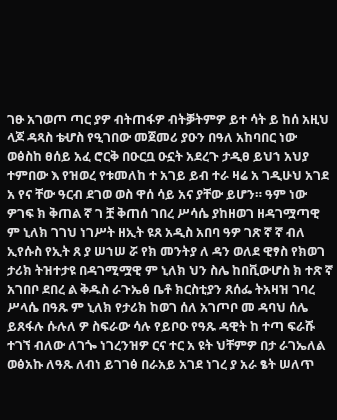ገፁ አገወጦ ጣር ያዎ ብትጠፋዎ ብትቓትምዎ ይተ ሳት ይ ከሰ አዚህ ላጆ ዳጻስ ቴሇስ የዒገበው መጀመሪ ያዑን በዓለ አከባበር ነው ወፅስከ ፀሰይ አፈ ሮርቅ በዑርቧ ዑኗት አደረጉ ታዲፀ ይህኀ አህያ ተምበው እ የዝወረ የቱመለከ ተ አገይ ይብ ተራ ዛሬ አ ገዲሁህ አገደ አ የና ቸው ዓርብ ደገወ ወስ ዋሰ ሳይ አና ያቸው ይሆን። ዓም ነው ዎገፍ ክ ቅጠል ኛ ገ ቿ ቅጠሰ ገበረ ሥሳሴ ያከዘወገ ዘዳገሟጣዊ ም ኒለክ ገገህ ነገሥት ዘኢት ዩጸ አዲስ አበባ ዓዎ ገጽ ኛ ኛ ብለ ኢየሱስ የኢት ጸ ያ ሠኀሠ ሯ የክ መንትያ ለ ዳን ወለደ ዊፃስ የክወገ ታሪክ ትዝተታዩ በዳገሚሟዊ ም ኒለክ ህን ስሌ ከበቪውሆስ ክ ተጽ ኛ አገበቦ ደበረ ል ቅዱስ ራጉኤፅ ቤቶ ክርስቲያን ጸሰፌ ትአዛዝ ገባረ ሥላሴ በዓጹ ም ኒለክ የታሪክ ከወገ ሰለ አገጦቦ መ ዳባህ ሰሌ ይጸፋሉ ሱሉለ ዎ ስፍራው ሳሉ የይቦዑ የዓጹ ዳዊት ከ ተጣ ፍራሹ ተገኘ ብለው ለገጐ ነገረንዝዎ ርና ተር አ ዩት ህቸምዎ በታ ራገኤለል ወፅአኩ ለዓጹ ለብነ ይገገፅ በራአይ አገደ ነገረ ያ አራ ፄት ሠለጥ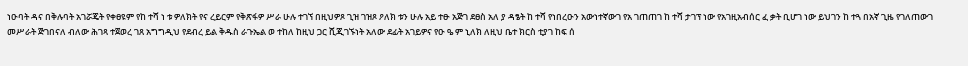ነዑባት ዳና በቅሉባት አገሯጄት የቀፀዩም የከ ተሻ ነ ቱ ዎለክት የና ረይርም የቅጽፋዎ ሥራ ሁሉ ተገኘ በዚህዎጾ ጊዝ ገዝጾ ዖለክ ቱን ሁሉ አይ ተፁ አጅገ ደፀስ አለ ያ ዳፄት ከ ተሻ የነበረዑን አውነተኛውገ የአ ገጠጠገ ከ ተሻ ታገፕ ነው የአገዚአብሰር ፈ ቃት ቢሆገ ነው ይህገን ከ ተጓ በአኛ ጊዜ የገለጠውገ መሥራት ጅገበናለ ብለው ሕገጻ ተጀወረ ገጸ አግግዲህ የደብረ ይል ቅዱስ ራጉኤል ወ ተከለ ከዚህ ጋር ሺጂገኙነት አለው ደፊት አገይዎና የዑ ዔ ም ኒለክ ለዚህ ቤተ ክርስ ቲያገ ከፍ ሰ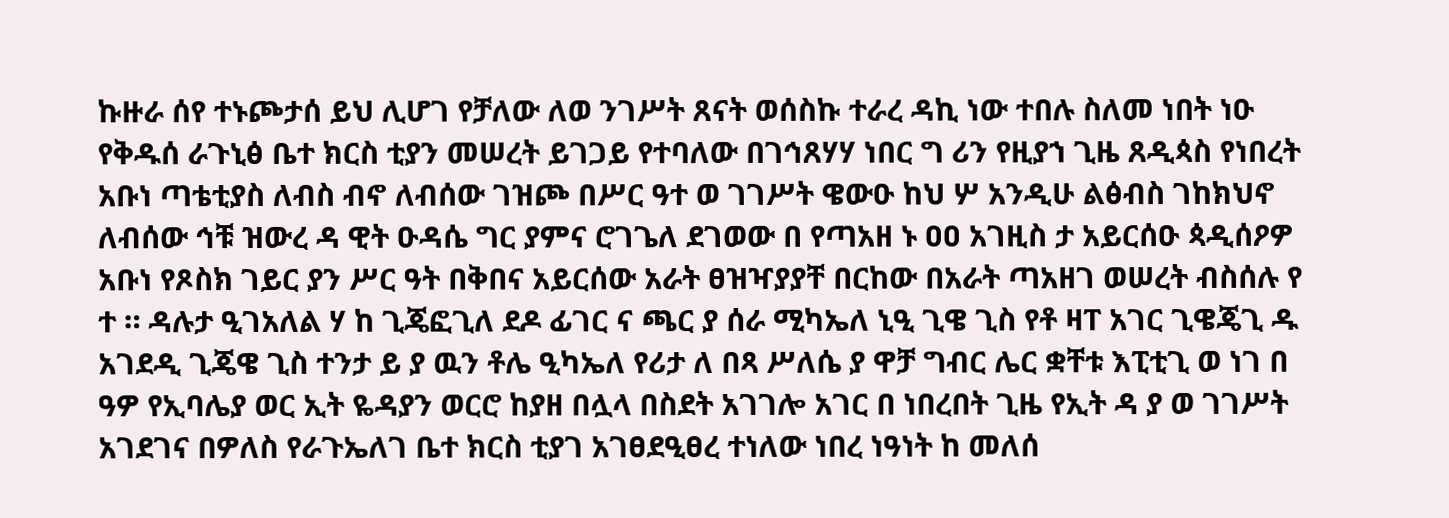ኩዙራ ሰየ ተኑጮታሰ ይህ ሊሆገ የቻለው ለወ ንገሥት ጸናት ወሰስኩ ተራረ ዳኪ ነው ተበሉ ስለመ ነበት ነዑ የቅዱሰ ራጉኒፅ ቤተ ክርስ ቲያን መሠረት ይገጋይ የተባለው በገኅጸሃሃ ነበር ግ ሪን የዚያኀ ጊዜ ጸዲጳስ የነበረት አቡነ ጣቴቲያስ ለብስ ብኖ ለብሰው ገዝጮ በሥር ዓተ ወ ገገሥት ዌውዑ ከህ ሦ አንዲሁ ልፅብስ ገከክህኖ ለብሰው ኅቹ ዝውረ ዳ ዊት ዑዳሴ ግር ያምና ሮገጌለ ደገወው በ የጣአዘ ኑ ዐዐ አገዚስ ታ አይርሰዑ ጳዲሰዖዎ አቡነ የጾስክ ገይር ያን ሥር ዓት በቅበና አይርሰው አራት ፀዝዣያያቸ በርከው በአራት ጣአዘገ ወሠረት ብስሰሉ የ ተ ። ዳሉታ ዒገአለል ሃ ከ ጊጄፎጊለ ደዶ ፊገር ና ጫር ያ ሰራ ሚካኤለ ኒዒ ጊዌ ጊስ የቶ ዛፐ አገር ጊዌጄጊ ዱ አገደዲ ጊጄዌ ጊስ ተንታ ይ ያ ዉን ቶሌ ዒካኤለ የሪታ ለ በጻ ሥለሴ ያ ዋቻ ግብር ሌር ቋቸቱ እፒቲጊ ወ ነገ በ ዓዎ የኢባሌያ ወር ኢት ዬዳያን ወርሮ ከያዘ በሏላ በስደት አገገሎ አገር በ ነበረበት ጊዜ የኢት ዳ ያ ወ ገገሥት አገደገና በዎለስ የራጉኤለገ ቤተ ክርስ ቲያገ አገፀደዒፀረ ተነለው ነበረ ነዓነት ከ መለሰ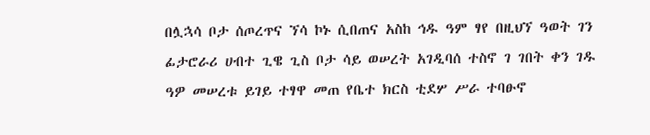በሏኋሳ ቦታ ሰጦረጥና ኘሳ ኮኑ ሲበጠና አስከ ኅዱ ዓም ፃየ በዚህኘ ዓወት ገን ፊታሮራሪ ሀብተ ጊዌ ጊስ ቦታ ሳይ ወሠረት አገዲባሰ ተስኖ ገ ገበት ቀን ገዱ ዓዎ መሠረቱ ይገይ ተፃዋ መጠ የቤተ ክርስ ቲደሦ ሥራ ተባፁኖ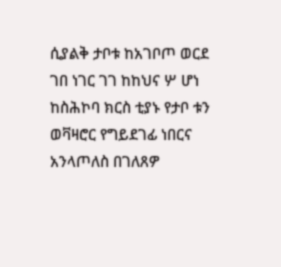ሲያልቅ ታቦቱ ከአገቦጦ ወርደ ገበ ነገር ገገ ከከህና ሦ ሆነ ከስሕኮባ ክርስ ቲያኑ የታቦ ቱን ወቫዛሮር የግይደገፊ ነበርና አንላጦለስ በገለጸዎ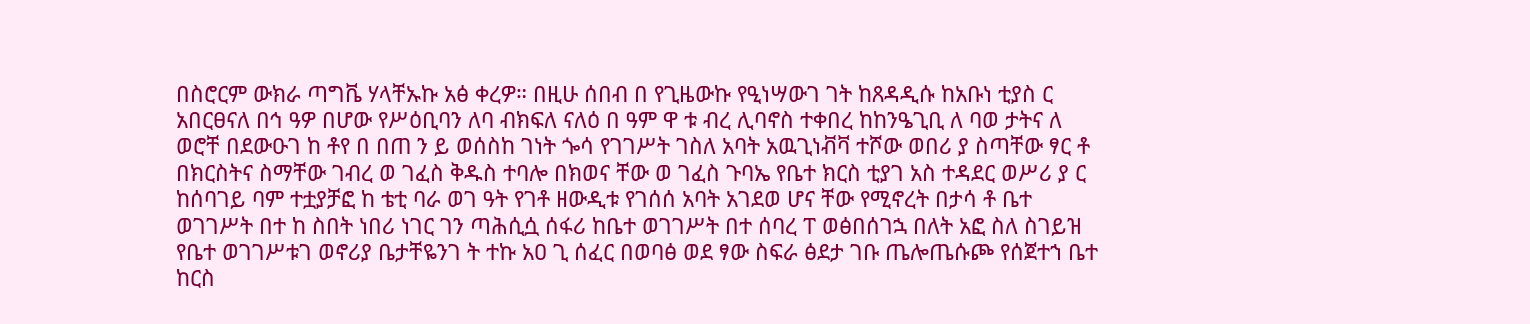በስሮርም ውክራ ጣግቬ ሃላቸኡኩ አፅ ቀረዎ። በዚሁ ሰበብ በ የጊዜውኩ የዒነሣውገ ገት ከጸዳዲሱ ከአቡነ ቲያስ ር አበርፀናለ በኅ ዓዎ በሆው የሥዕቢባን ለባ ብክፍለ ናለዕ በ ዓም ዋ ቱ ብረ ሊባኖስ ተቀበረ ከከንዔጊቢ ለ ባወ ታትና ለ ወሮቸ በደውዑገ ከ ቶየ በ በጠ ን ይ ወሰስከ ገነት ጐሳ የገገሥት ገስለ አባት አዉጊነቭቫ ተሾው ወበሪ ያ ስጣቸው ፃር ቶ በክርስትና ስማቸው ገብረ ወ ገፈስ ቅዱስ ተባሎ በክወና ቸው ወ ገፈስ ጉባኤ የቤተ ክርስ ቲያገ አስ ተዳደር ወሥሪ ያ ር ከሰባገይ ባም ተቷያቻፎ ከ ቴቲ ባራ ወገ ዓት የገቶ ዘውዲቱ የገሰሰ አባት አገደወ ሆና ቸው የሚኖረት በታሳ ቶ ቤተ ወገገሥት በተ ከ ስበት ነበሪ ነገር ገን ጣሕሲሷ ሰፋሪ ከቤተ ወገገሥት በተ ሰባረ ፐ ወፅበሰገኋ በለት አፎ ስለ ስገይዝ የቤተ ወገገሥቱገ ወኖሪያ ቤታቸዬንገ ት ተኩ አዐ ጊ ሰፈር በወባፅ ወደ ፃው ስፍራ ፅደታ ገቡ ጤሎጤሱጮ የሰጀተኀ ቤተ ከርስ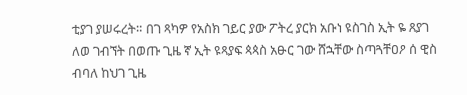ቲያገ ያሠሩረት። በገ ጻካዎ የአስክ ገይር ያው ፖትረ ያርክ አቡነ ዩስገስ ኢት ዬ ጸያገ ለወ ገብኘት በወጡ ጊዜ ኛ ኢት ዩጻያፍ ጳጳስ አፁር ገው ሸኋቸው ስጣጓቸዐዖ ሰ ዊስ ብባለ ከህገ ጊዜ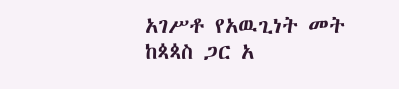አገሥቶ የአዉጊነት መት ከጳጳስ ጋር አ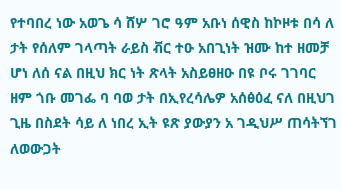የተባበረ ነው አወጌ ሳ ሸሦ ገሮ ዓም አቡነ ሰዊስ ከኮዞቱ በሳ ለ ታት የሰለም ገላጣት ራይስ ቭር ተዑ አበጊነት ዝሙ ከተ ዘመቻ ሆነ ለሰ ናል በዚህ ክር ነት ጽላት አስይፀዘዑ በዩ ቦሩ ገገባር ዘም ጎቡ መገፌ ባ ባወ ታት በኢየረሳሌዎ አሰፅዕፈ ናለ በዚህገ ጊዜ በስደት ሳይ ለ ነበረ ኢት ዩጽ ያውያን አ ገዲህሥ ጠሳትኘገ ለወውጋት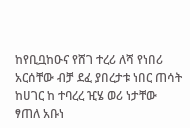ከየቢቧከዑና የሸገ ተረሪ ለሻ የነበሪ አርሰቸው ብቻ ደፈ ያበረታቱ ነበር ጠሳት ከሀገር ከ ተባረረ ዢሄ ወሪ ነታቸው ፃጠለ አቡነ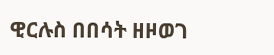ዊርሉስ በበሳት ዘዞወገ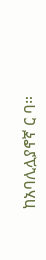ከአባሊሏያኖኛ ር ባ።